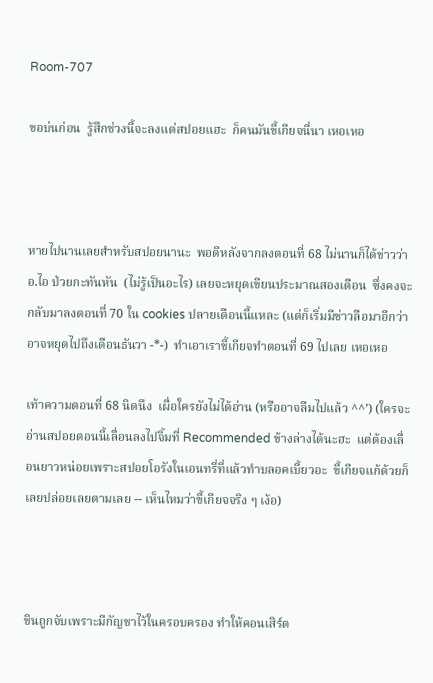Room-707

ขอบ่นก่อน  รู้สึกช่วงนี้จะลงแต่สปอยแฮะ  ก็คนมันขี้เกียจนี่นา เหอเหอ



หายไปนานเลยสำหรับสปอยนานะ  พอดีหลังจากลงตอนที่ 68 ไม่นานก็ได้ข่าวว่า อ.ไอ ป่วยกะทันหัน  (ไม่รู้เป็นอะไร) เลยจะหยุดเขียนประมาณสองเดือน  ซึ่งคงจะกลับมาลงตอนที่ 70 ใน cookies ปลายเดือนนี้แหละ (แต่ก็เริ่มมีข่าวลือมาอีกว่าอาจหยุดไปถึงเดือนธันวา -*-)  ทำเอาเราขี้เกียจทำตอนที่ 69 ไปเลย เหอเหอ

เท้าความตอนที่ 68 นิดนึง  เผื่อใครยังไม่ได้อ่าน (หรืออาจลืมไปแล้ว ^^’) (ใครจะอ่านสปอยตอนนี้เลื่อนลงไปจิ้มที่ Recommended ข้างล่างได้นะฮะ  แต่ต้องเลื่อนยาวหน่อยเพราะสปอยโอรังในเอนทรี่ที่แล้วทำบลอคเบี้ยวอะ  ขี้เกียจแก้ด้วยก็เลยปล่อยเลยตามเลย -- เห็นไหมว่าขี้เกียจจริง ๆ เง้อ)



ชินถูกจับเพราะมีกัญชาไว้ในครอบครอง ทำให้คอนเสิร์ต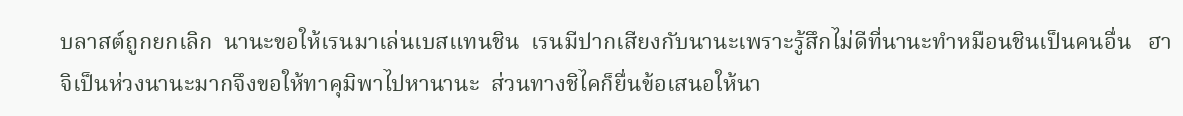บลาสต์ถูกยกเลิก  นานะขอให้เรนมาเล่นเบสแทนชิน  เรนมีปากเสียงกับนานะเพราะรู้สึกไม่ดีที่นานะทำหมือนชินเป็นคนอื่น   ฮาจิเป็นห่วงนานะมากจึงขอให้ทาคุมิพาไปหานานะ  ส่วนทางชิไคก็ยื่นข้อเสนอให้นา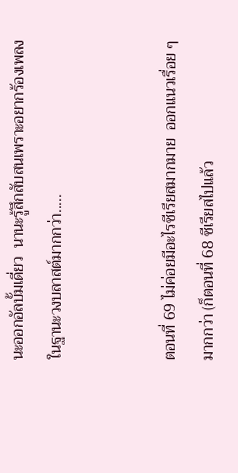นะออกอัลบั้มเดี่ยว  นานะรู้สึกสับสนเพราะอยากร้องเพลงในฐานะวงบลาสต์มากกว่า.....


ตอนที่ 69 ไม่ค่อยมีอะไรซีเรียสมากมาย  ออกแนวเรื่อย ๆ มากกว่า (ก็ตอนที่ 68 ซีเรียสไปแล้ว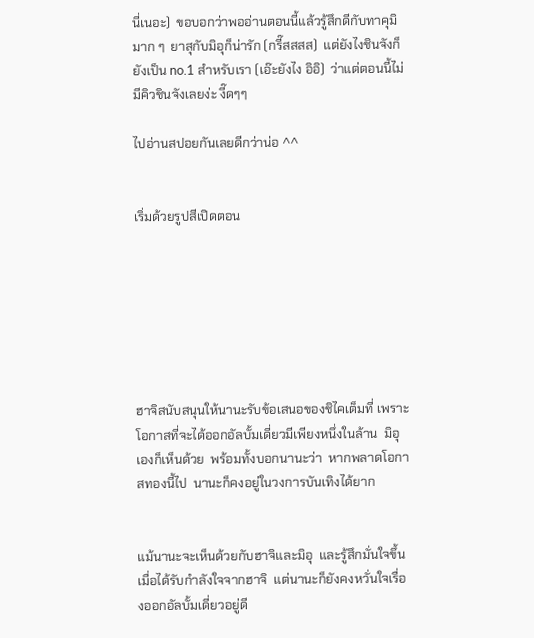นี่เนอะ)  ขอบอกว่าพออ่านตอนนี้แล้วรู้สึกดีกับทาคุมิมาก ๆ  ยาสุกับมิอุก็น่ารัก (กรี๊สสสส)  แต่ยังไงชินจังก็ยังเป็น no.1 สำหรับเรา (เอ๊ะยังไง อิอิ)  ว่าแต่ตอนนี้ไม่มีคิวชินจังเลยง่ะ งี๊ดๆๆ

ไปอ่านสปอยกันเลยดีกว่าน่อ ^^


เริ่มด้วยรูปสีเปิดตอน







ฮาจิสนับสนุนให้นานะรับข้อเสนอของชิไคเต็มที่ เพราะโอกาสที่จะได้ออกอัลบั้มเดี่ยวมีเพียงหนึ่งในล้าน  มิอุเองก็เห็นด้วย  พร้อมทั้งบอกนานะว่า  หากพลาดโอกาสทองนี้ไป  นานะก็คงอยู่ในวงการบันเทิงได้ยาก


แม้นานะจะเห็นด้วยกับฮาจิและมิอุ  และรู้สึกมั่นใจขึ้นเมื่อได้รับกำลังใจจากฮาจิ  แต่นานะก็ยังคงหวั่นใจเรื่องออกอัลบั้มเดี่ยวอยู่ดี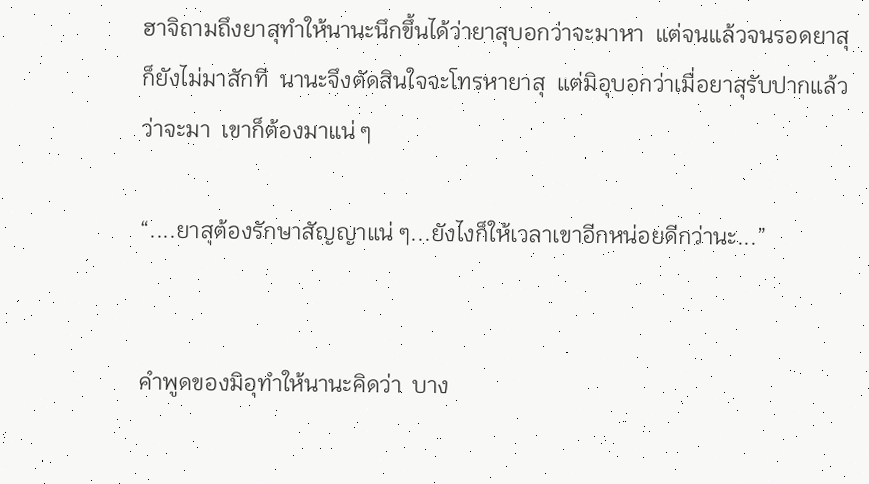ฮาจิถามถึงยาสุทำให้นานะนึกขึ้นได้ว่ายาสุบอกว่าจะมาหา  แต่จนแล้วจนรอดยาสุก็ยังไม่มาสักที  นานะจึงตัดสินใจจะโทรหายาสุ  แต่มิอุบอกว่าเมื่อยาสุรับปากแล้วว่าจะมา  เขาก็ต้องมาแน่ ๆ

“....ยาสุต้องรักษาสัญญาแน่ ๆ...ยังไงก็ให้เวลาเขาอีกหน่อยดีกว่านะ...”


คำพูดของมิอุทำให้นานะคิดว่า  บาง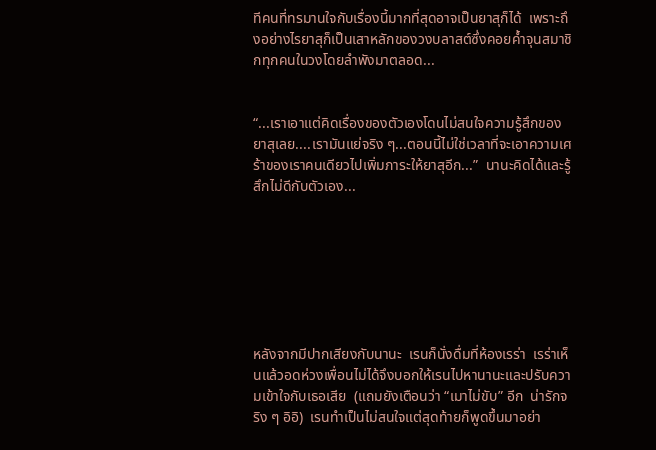ทีคนที่ทรมานใจกับเรื่องนี้มากที่สุดอาจเป็นยาสุก็ได้  เพราะถึงอย่างไรยาสุก็เป็นเสาหลักของวงบลาสต์ซึ่งคอยค้ำจุนสมาชิกทุกคนในวงโดยลำพังมาตลอด...


“...เราเอาแต่คิดเรื่องของตัวเองโดนไม่สนใจความรู้สึกของยาสุเลย....เรามันแย่จริง ๆ...ตอนนี้ไม่ใช่เวลาที่จะเอาความเศร้าของเราคนเดียวไปเพิ่มภาระให้ยาสุอีก...”  นานะคิดได้และรู้สึกไม่ดีกับตัวเอง...







หลังจากมีปากเสียงกับนานะ  เรนก็นั่งดื่มที่ห้องเรร่า  เรร่าเห็นแล้วอดห่วงเพื่อนไม่ได้จึงบอกให้เรนไปหานานะและปรับความเข้าใจกับเธอเสีย  (แถมยังเตือนว่า “เมาไม่ขับ” อีก  น่ารักจริง ๆ อิอิ)  เรนทำเป็นไม่สนใจแต่สุดท้ายก็พูดขึ้นมาอย่า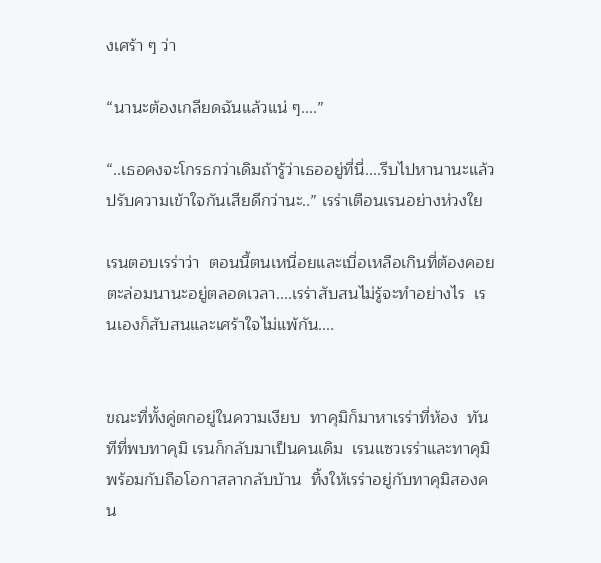งเศร้า ๆ ว่า

“นานะต้องเกลียดฉันแล้วแน่ ๆ....”

“..เธอคงจะโกรธกว่าเดิมถ้ารู้ว่าเธออยู่ที่นี่....รีบไปหานานะแล้วปรับความเข้าใจกันเสียดีกว่านะ..” เรร่าเตือนเรนอย่างห่วงใย

เรนตอบเรร่าว่า  ตอนนี้ตนเหนื่อยและเบื่อเหลือเกินที่ต้องคอยตะล่อมนานะอยู่ตลอดเวลา....เรร่าสับสนไม่รู้จะทำอย่างไร  เรนเองก็สับสนและเศร้าใจไม่แพ้กัน....


ขณะที่ทั้งคู่ตกอยู่ในความเงียบ  ทาคุมิก็มาหาเรร่าที่ห้อง  ทันทีที่พบทาคุมิ เรนก็กลับมาเป็นคนเดิม  เรนแซวเรร่าและทาคุมิพร้อมกับถือโอกาสลากลับบ้าน  ทิ้งให้เรร่าอยู่กับทาคุมิสองคน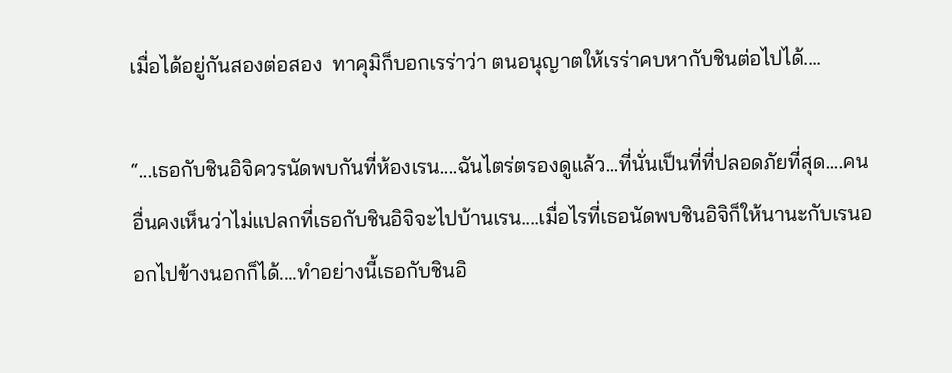เมื่อได้อยู่กันสองต่อสอง  ทาคุมิก็บอกเรร่าว่า ตนอนุญาตให้เรร่าคบหากับชินต่อไปได้....

“...เธอกับชินอิจิควรนัดพบกันที่ห้องเรน....ฉันไตร่ตรองดูแล้ว...ที่นั่นเป็นที่ที่ปลอดภัยที่สุด....คนอื่นคงเห็นว่าไม่แปลกที่เธอกับชินอิจิจะไปบ้านเรน....เมื่อไรที่เธอนัดพบชินอิจิก็ให้นานะกับเรนออกไปข้างนอกก็ได้....ทำอย่างนี้เธอกับชินอิ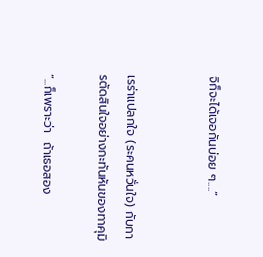จิก็จะได้เจอกันบ่อย ๆ....”


เรร่าแปลกใจ (ระคนหวั่นใจ) กับการตัดสินใจอย่างกะทันหันของทาคุมิ

“...ก็เพราะว่า  ถ้าเธอสอง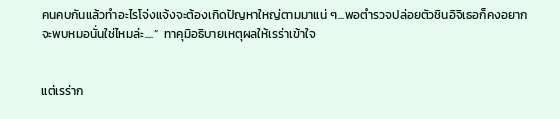คนคบกันแล้วทำอะไรโจ่งแจ้งจะต้องเกิดปัญหาใหญ่ตามมาแน่ ๆ...พอตำรวจปล่อยตัวชินอิจิเธอก็คงอยากจะพบหมอนั่นใช่ไหมล่ะ....”  ทาคุมิอธิบายเหตุผลให้เรร่าเข้าใจ


แต่เรร่าก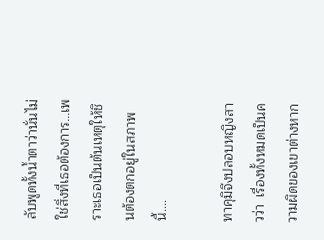ลับพูดทั้งน้ำตาว่านั่นไม่ใช่สิ่งที่เธอต้องการ...เพราะเธอเป็นต้นเหตุให้ชินต้องตกอยู่ในสภาพนี้....

ทาคุมิจึงปลอบหญิงสาวว่า  เรื่องทั้งหมดเป็นความผิดของเขาต่างหาก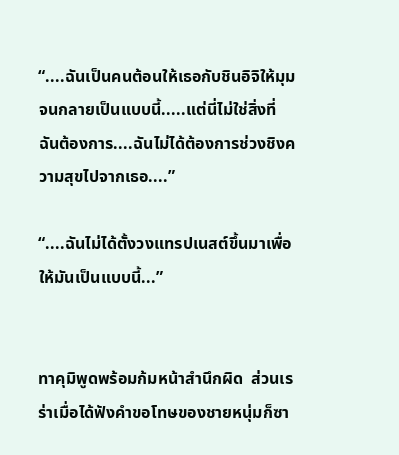“....ฉันเป็นคนต้อนให้เธอกับชินอิจิให้มุมจนกลายเป็นแบบนี้.....แต่นี่ไม่ใช่สิ่งที่ฉันต้องการ....ฉันไม่ได้ต้องการช่วงชิงความสุขไปจากเธอ....”

“....ฉันไม่ได้ตั้งวงแทรปเนสต์ขึ้นมาเพื่อให้มันเป็นแบบนี้...”


ทาคุมิพูดพร้อมก้มหน้าสำนึกผิด  ส่วนเรร่าเมื่อได้ฟังคำขอโทษของชายหนุ่มก็ซา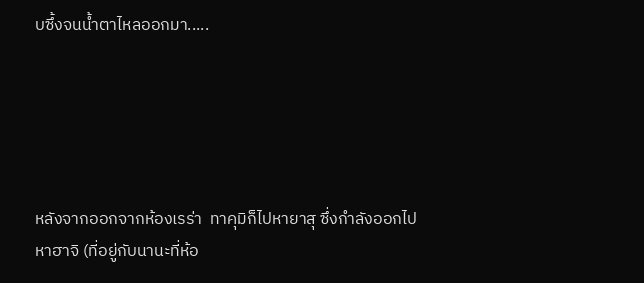บซึ้งจนน้ำตาไหลออกมา.....





หลังจากออกจากห้องเรร่า  ทาคุมิก็ไปหายาสุ ซึ่งกำลังออกไปหาฮาจิ (ที่อยู่กับนานะที่ห้อ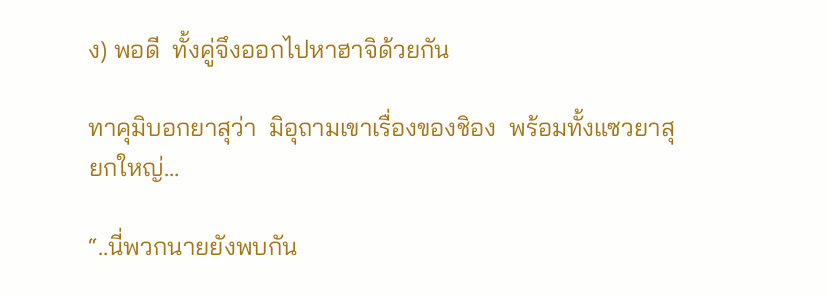ง) พอดี  ทั้งคู่จึงออกไปหาฮาจิด้วยกัน

ทาคุมิบอกยาสุว่า  มิอุถามเขาเรื่องของชิอง  พร้อมทั้งแซวยาสุยกใหญ่...

“..นี่พวกนายยังพบกัน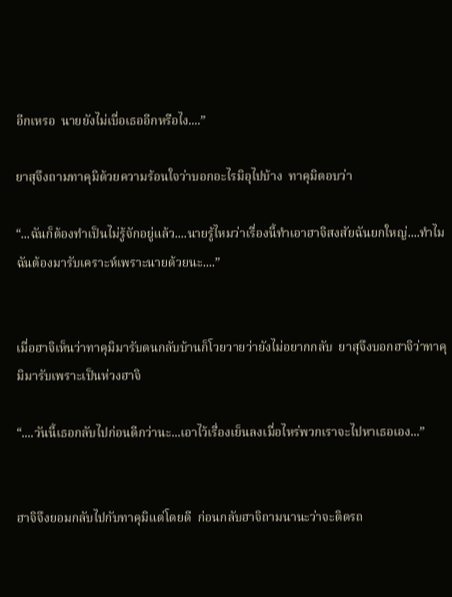อีกเหรอ  นายยังไม่เบื่อเธออีกหรือไง....”

ยาสุจึงถามทาคุมิด้วยความร้อนใจว่าบอกอะไรมิอุไปบ้าง  ทาคุมิตอบว่า

“...ฉันก็ต้องทำเป็นไม่รู้จักอยู่แล้ว....นายรู้ไหมว่าเรื่องนี้ทำเอาฮาจิสงสัยฉันยกใหญ่....ทำไมฉันต้องมารับเคราะห์เพราะนายด้วยนะ....”


เมื่อฮาจิเห็นว่าทาคุมิมารับตนกลับบ้านก็โวยวายว่ายังไม่อยากกลับ  ยาสุจึงบอกฮาจิว่าทาคุมิมารับเพราะเป็นห่วงฮาจิ

“....วันนี้เธอกลับไปก่อนดีกว่านะ...เอาไว้เรื่องเย็นลงเมื่อไหร่พวกเราจะไปหาเธอเอง...”


ฮาจิจึงยอมกลับไปกับทาคุมิแต่โดยดี  ก่อนกลับฮาจิถามนานะว่าจะติดรถ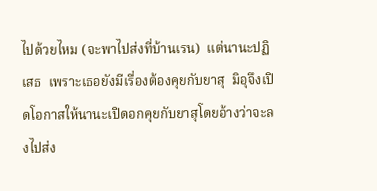ไปด้วยไหม (จะพาไปส่งที่บ้านเรน)  แต่นานะปฏิเสธ  เพราะเธอยังมีเรื่องต้องคุยกับยาสุ  มิอุจึงเปิดโอกาสให้นานะเปิดอกคุยกับยาสุโดยอ้างว่าจะลงไปส่ง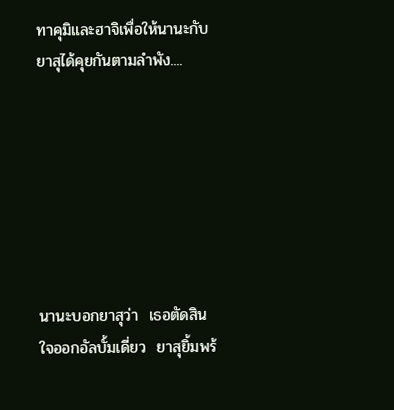ทาคุมิและฮาจิเพื่อให้นานะกับยาสุได้คุยกันตามลำพัง....







นานะบอกยาสุว่า  เธอตัดสินใจออกอัลบั้มเดี่ยว  ยาสุยิ้มพร้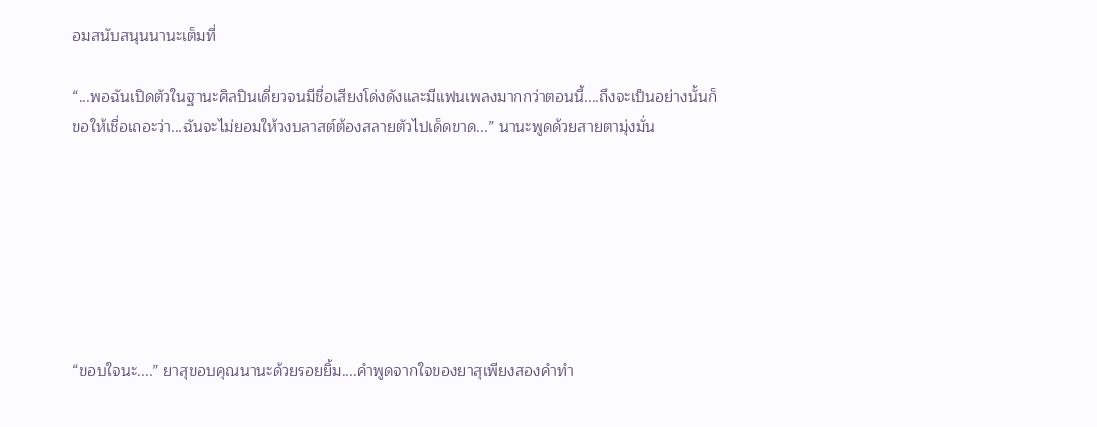อมสนับสนุนนานะเต็มที่

“...พอฉันเปิดตัวในฐานะศิลปินเดี่ยวจนมีชื่อเสียงโด่งดังและมีแฟนเพลงมากกว่าตอนนี้....ถึงจะเป็นอย่างนั้นก็ขอให้เชื่อเถอะว่า...ฉันจะไม่ยอมให้วงบลาสต์ต้องสลายตัวไปเด็ดขาด...” นานะพูดด้วยสายตามุ่งมั่น







“ขอบใจนะ....” ยาสุขอบคุณนานะด้วยรอยยิ้ม....คำพูดจากใจของยาสุเพียงสองคำทำ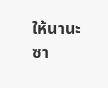ให้นานะซา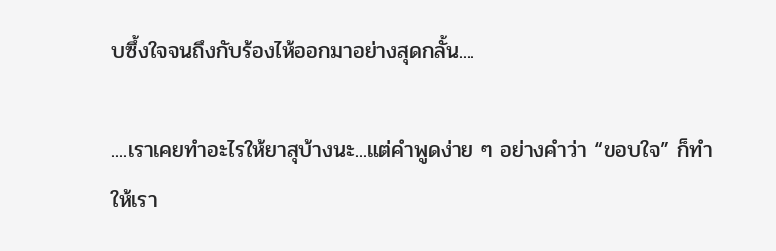บซึ้งใจจนถึงกับร้องไห้ออกมาอย่างสุดกลั้น....

....เราเคยทำอะไรให้ยาสุบ้างนะ...แต่คำพูดง่าย ๆ อย่างคำว่า “ขอบใจ” ก็ทำให้เรา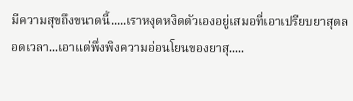มีความสุขถึงขนาดนี้.....เราหงุดหงิดตัวเองอยู่เสมอที่เอาเปรียบยาสุตลอดเวลา...เอาแต่พึ่งพิงความอ่อนโยนของยาสุ.....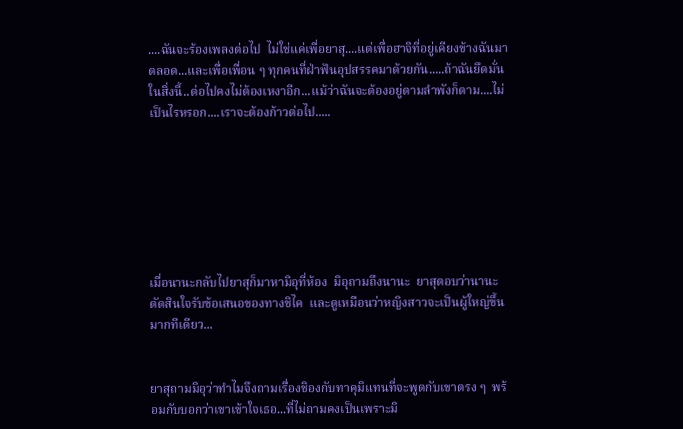....ฉันจะร้องเพลงต่อไป  ไม่ใช่แค่เพื่อยาสุ....แต่เพื่อฮาจิที่อยู่เคียงข้างฉันมาตลอด...และเพื่อเพื่อน ๆ ทุกคนที่ฝ่าฟันอุปสรรคมาด้วยกัน.....ถ้าฉันยึดมั่นในสิ่งนี้..ต่อไปคงไม่ต้องเหงาอีก...แม้ว่าฉันจะต้องอยู่ตามลำพังก็ตาม....ไม่เป็นไรหรอก....เราจะต้องก้าวต่อไป.....







เมื่อนานะกลับไปยาสุก็มาหามิอุที่ห้อง  มิอุถามถึงนานะ  ยาสุตอบว่านานะตัดสินใจรับข้อเสนอของทางชิไค  และดูเหมือนว่าหญิงสาวจะเป็นผู้ใหญ่ขึ้นมากทีเดียว...


ยาสุถามมิอุว่าทำไมจึงถามเรื่องชิองกับทาคุมิแทนที่จะพูดกับเขาตรง ๆ  พร้อมกับบอกว่าเขาเข้าใจเธอ...ที่ไม่ถามคงเป็นเพราะมิ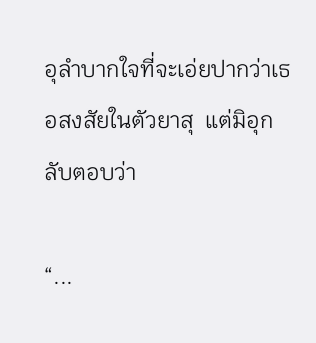อุลำบากใจที่จะเอ่ยปากว่าเธอสงสัยในตัวยาสุ  แต่มิอุกลับตอบว่า

“...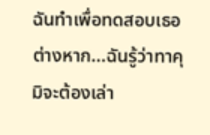ฉันทำเพื่อทดสอบเธอต่างหาก...ฉันรู้ว่าทาคุมิจะต้องเล่า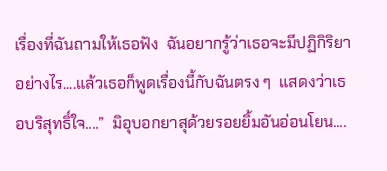เรื่องที่ฉันถามให้เธอฟัง  ฉันอยากรู้ว่าเธอจะมีปฏิกิริยาอย่างไร....แล้วเธอก็พูดเรื่องนี้กับฉันตรง ๆ  แสดงว่าเธอบริสุทธิ์ใจ....”  มิอุบอกยาสุด้วยรอยยิ้มอันอ่อนโยน....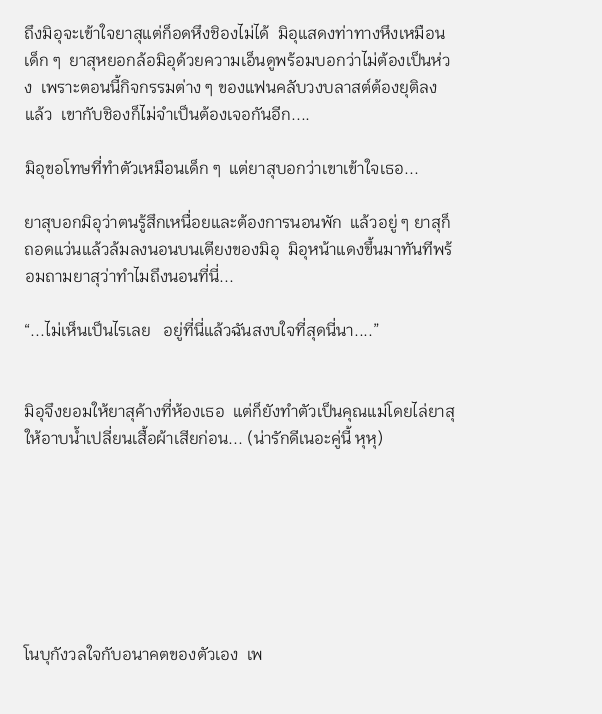ถึงมิอุจะเข้าใจยาสุแต่ก็อดหึงชิองไม่ได้  มิอุแสดงท่าทางหึงเหมือนเด็ก ๆ  ยาสุหยอกล้อมิอุด้วยความเอ็นดูพร้อมบอกว่าไม่ต้องเป็นห่วง  เพราะตอนนี้กิจกรรมต่าง ๆ ของแฟนคลับวงบลาสต์ต้องยุติลงแล้ว  เขากับชิองก็ไม่จำเป็นต้องเจอกันอีก....

มิอุขอโทษที่ทำตัวเหมือนเด็ก ๆ  แต่ยาสุบอกว่าเขาเข้าใจเธอ...

ยาสุบอกมิอุว่าตนรู้สึกเหนื่อยและต้องการนอนพัก  แล้วอยู่ ๆ ยาสุก็ถอดแว่นแล้วล้มลงนอนบนเตียงของมิอุ  มิอุหน้าแดงขึ้นมาทันทีพร้อมถามยาสุว่าทำไมถึงนอนที่นี่...

“...ไม่เห็นเป็นไรเลย   อยู่ที่นี่แล้วฉันสงบใจที่สุดนี่นา....”


มิอุจึงยอมให้ยาสุค้างที่ห้องเธอ  แต่ก็ยังทำตัวเป็นคุณแม่โดยไล่ยาสุให้อาบน้ำเปลี่ยนเสื้อผ้าเสียก่อน... (น่ารักดีเนอะคู่นี้ หุหุ)







โนบุกังวลใจกับอนาคตของตัวเอง  เพ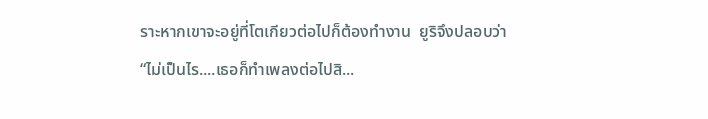ราะหากเขาจะอยู่ที่โตเกียวต่อไปก็ต้องทำงาน  ยูริจึงปลอบว่า
“ไม่เป็นไร....เธอก็ทำเพลงต่อไปสิ...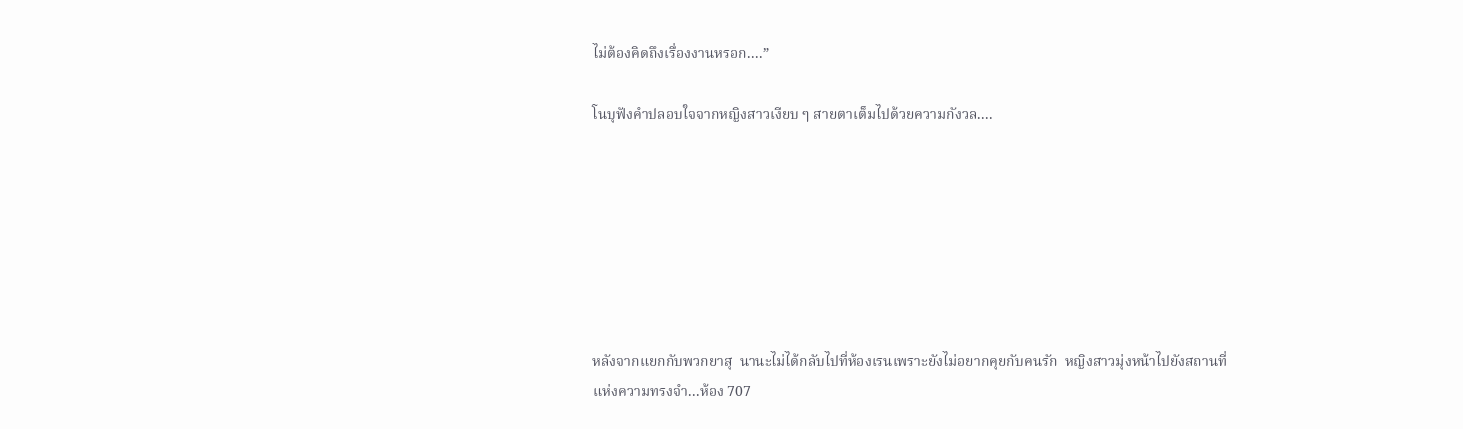ไม่ต้องคิดถึงเรื่องงานหรอก....”

โนบุฟังคำปลอบใจจากหญิงสาวเงียบ ๆ สายตาเต็มไปด้วยความกังวล....







หลังจากแยกกับพวกยาสุ  นานะไม่ได้กลับไปที่ห้องเรนเพราะยังไม่อยากคุยกับคนรัก  หญิงสาวมุ่งหน้าไปยังสถานที่แห่งความทรงจำ...ห้อง 707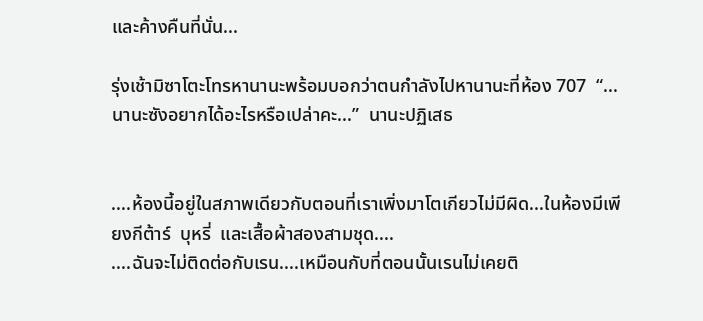และค้างคืนที่นั่น...

รุ่งเช้ามิซาโตะโทรหานานะพร้อมบอกว่าตนกำลังไปหานานะที่ห้อง 707  “...นานะซังอยากได้อะไรหรือเปล่าคะ...”  นานะปฏิเสธ


....ห้องนี้อยู่ในสภาพเดียวกับตอนที่เราเพิ่งมาโตเกียวไม่มีผิด...ในห้องมีเพียงกีต้าร์  บุหรี่  และเสื้อผ้าสองสามชุด....
....ฉันจะไม่ติดต่อกับเรน....เหมือนกับที่ตอนนั้นเรนไม่เคยติ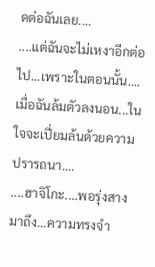ดต่อฉันเลย....
....แต่ฉันจะไม่เหงาอีกต่อไป...เพราะในตอนนั้น....เมื่อฉันล้มตัวลงนอน...ในใจจะเปี่ยมล้นด้วยความปรารถนา....
....ฮาจิโกะ....พอรุ่งสางมาถึง...ความทรงจำ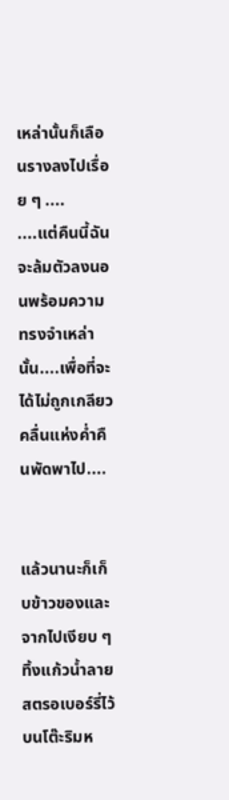เหล่านั้นก็เลือนรางลงไปเรื่อย ๆ ....
....แต่คืนนี้ฉันจะล้มตัวลงนอนพร้อมความทรงจำเหล่านั้น....เพื่อที่จะได้ไม่ถูกเกลียวคลื่นแห่งค่ำคืนพัดพาไป....


แล้วนานะก็เก็บข้าวของและจากไปเงียบ ๆ ทิ้งแก้วน้ำลายสตรอเบอร์รี่ไว้บนโต๊ะริมห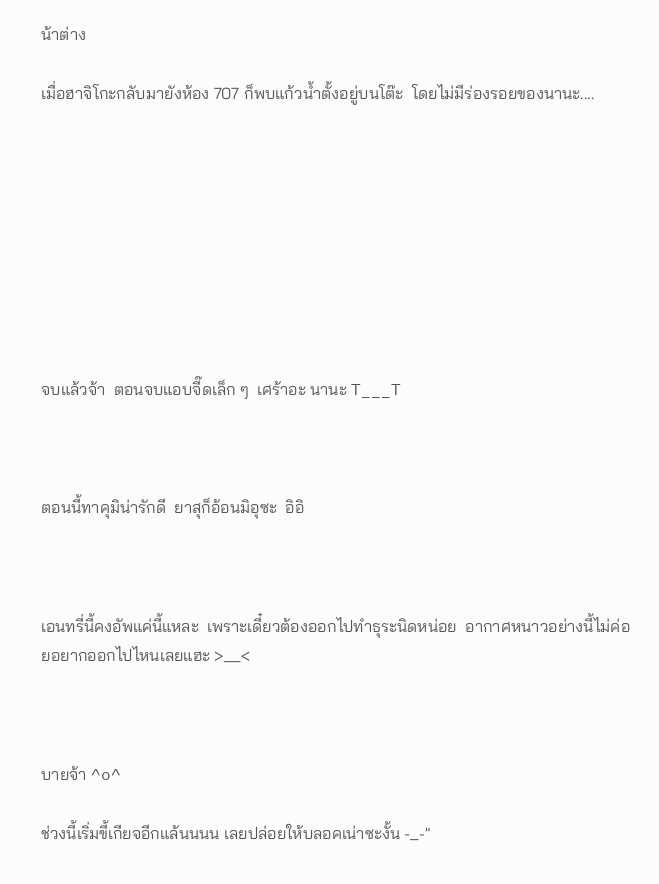น้าต่าง

เมื่อฮาจิโกะกลับมายังห้อง 707 ก็พบแก้วน้ำตั้งอยู่บนโต๊ะ  โดยไม่มีร่องรอยของนานะ....









จบแล้วจ้า  ตอนจบแอบจี๊ดเล็ก ๆ  เศร้าอะ นานะ T___T



ตอนนี้ทาคุมิน่ารักดี  ยาสุก็อ้อนมิอุซะ  อิอิ



เอนทรี่นี้คงอัพแค่นี้แหละ  เพราะเดี๋ยวต้องออกไปทำธุระนิดหน่อย  อากาศหนาวอย่างนี้ไม่ค่อยอยากออกไปไหนเลยแฮะ >__<



บายจ้า ^o^

ช่วงนี้เริ่มขี้เกียจอีกแล้นนนน เลยปล่อยให้บลอคเน่าซะงั้น -_-"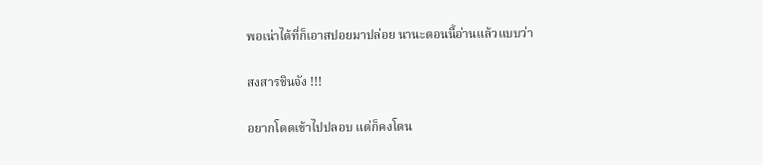พอเน่าได้ที่ก็เอาสปอยมาปล่อย นานะตอนนี้อ่านแล้วแบบว่า

สงสารชินจัง !!!

อยากโดดเข้าไปปลอบ แต่ก็คงโดน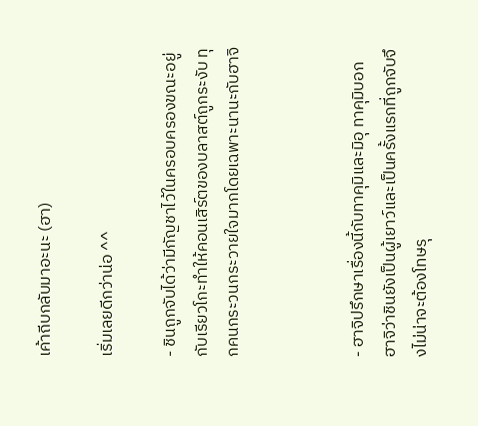เค้าถีบกลับมาอะนะ (ฮา)

เริ่มเลยดีกว่าน่อ ^^

- ชินถูกจับได้ว่ามีกัญชาไว้ในครอบครองขณะอยู่กับเรียวโกะทำให้คอนเสิร์ตของบลาสต์ถูกระงับ ทุกคนกระวนกระวายใจมากโดยเฉพาะนานะกับฮาจิ



- ฮาจิปรึกษาเรื่องนี้กับทาคุมิและมิอุ ทาคุมิบอกฮาจิว่าชินยังเป็นผู้เยาว์และเป็นครั้งแรกที่ถูกจับจึงไม่น่าจะต้องโทษรุ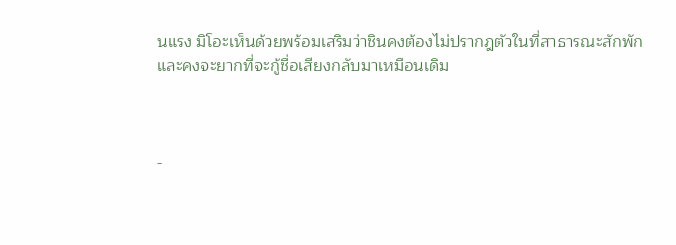นแรง มิโอะเห็นด้วยพร้อมเสริมว่าชินคงต้องไม่ปรากฎตัวในที่สาธารณะสักพัก และคงจะยากที่จะกู้ชื่อเสียงกลับมาเหมือนเดิม



-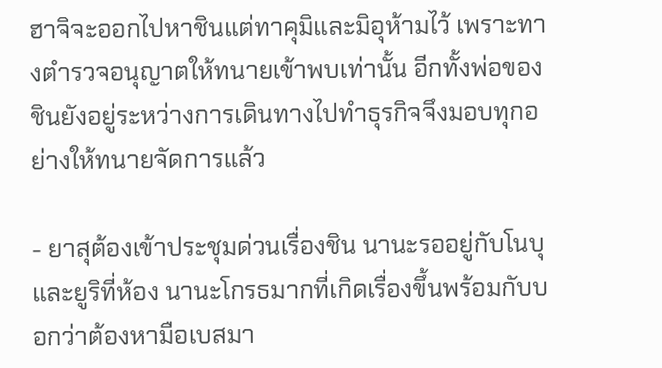ฮาจิจะออกไปหาชินแต่ทาคุมิและมิอุห้ามไว้ เพราะทางตำรวจอนุญาตให้ทนายเข้าพบเท่านั้น อีกทั้งพ่อของชินยังอยู่ระหว่างการเดินทางไปทำธุรกิจจึงมอบทุกอย่างให้ทนายจัดการแล้ว

- ยาสุต้องเข้าประชุมด่วนเรื่องชิน นานะรออยู่กับโนบุและยูริที่ห้อง นานะโกรธมากที่เกิดเรื่องขึ้นพร้อมกับบอกว่าต้องหามือเบสมา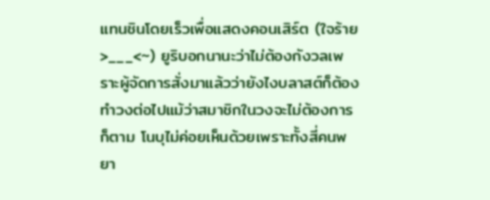แทนชินโดยเร็วเพื่อแสดงคอนเสิร์ต (ใจร้าย >___<~) ยูริบอกนานะว่าไม่ต้องกังวลเพราะผู้จัดการสั่งมาแล้วว่ายังไงบลาสต์ก็ต้องทำวงต่อไปแม้ว่าสมาชิกในวงจะไม่ต้องการก็ตาม โนบุไม่ค่อยเห็นด้วยเพราะทั้งสี่คนพยา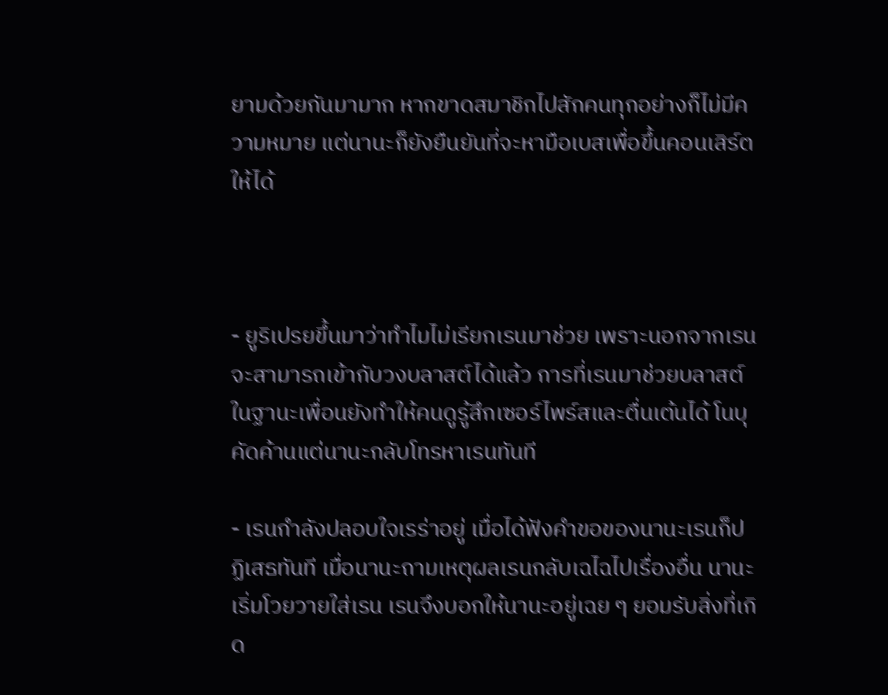ยามด้วยกันมามาก หากขาดสมาชิกไปสักคนทุกอย่างก็ไม่มีความหมาย แต่นานะก็ยังยืนยันที่จะหามือเบสเพื่อขึ้นคอนเสิร์ตให้ได้



- ยูริเปรยขึ้นมาว่าทำไมไม่เรียกเรนมาช่วย เพราะนอกจากเรนจะสามารถเข้ากับวงบลาสต์ได้แล้ว การที่เรนมาช่วยบลาสต์ในฐานะเพื่อนยังทำให้คนดูรู้สึกเซอร์ไพร์สและตื่นเต้นได้ โนบุคัดค้านแต่นานะกลับโทรหาเรนทันที

- เรนกำลังปลอบใจเรร่าอยู่ เมื่อได้ฟังคำขอของนานะเรนก็ปฏิเสธทันที เมื่อนานะถามเหตุผลเรนกลับเฉไฉไปเรื่องอื่น นานะเริ่มโวยวายใส่เรน เรนจึงบอกให้นานะอยู่เฉย ๆ ยอมรับสิ่งที่เกิด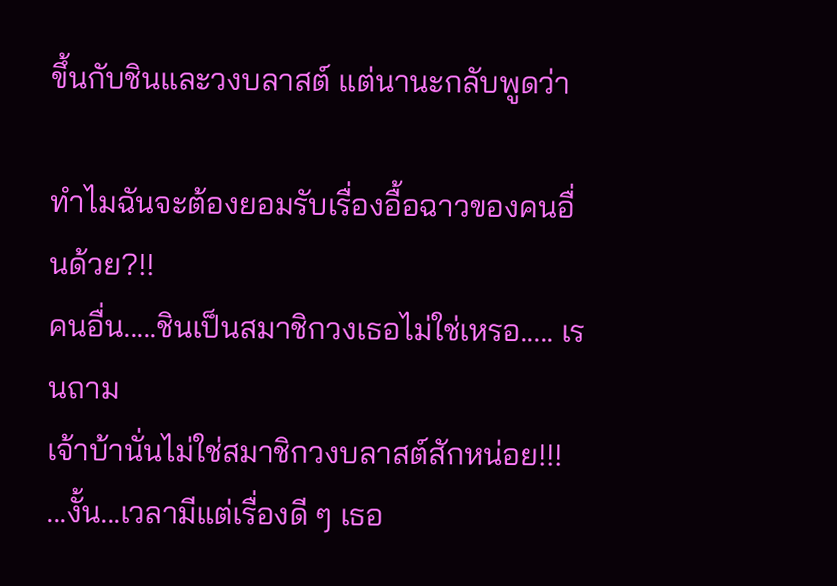ขึ้นกับชินและวงบลาสต์ แต่นานะกลับพูดว่า

ทำไมฉันจะต้องยอมรับเรื่องอื้อฉาวของคนอื่นด้วย?!!
คนอื่น.....ชินเป็นสมาชิกวงเธอไม่ใช่เหรอ..... เรนถาม
เจ้าบ้านั่นไม่ใช่สมาชิกวงบลาสต์สักหน่อย!!!
...งั้น...เวลามีแต่เรื่องดี ๆ เธอ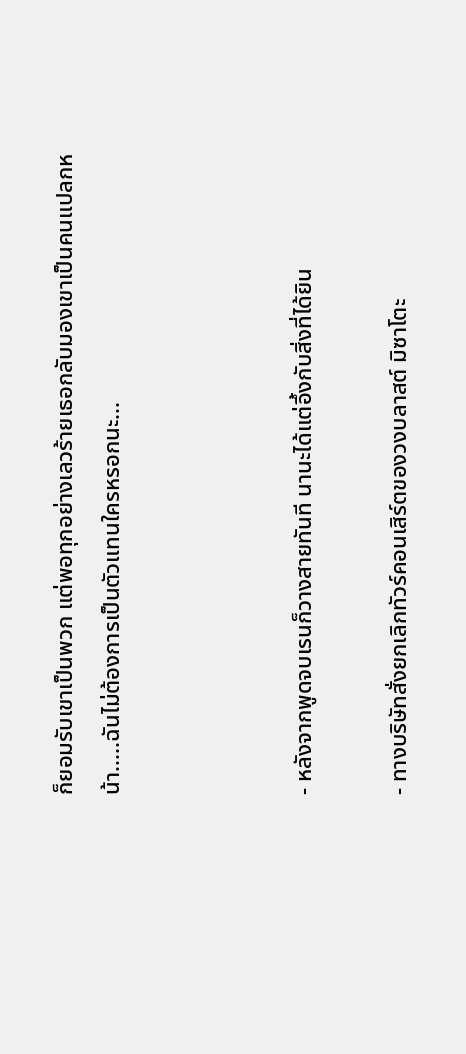ก็ยอมรับเขาเป็นพวก แต่พอทุกอย่างเลวร้ายเธอกลับมองเขาเป็นคนแปลกหน้า.....ฉันไม่ต้องการเป็นตัวแทนใครหรอกนะ...



- หลังจากพูดจบเรนก็วางสายทันที นานะได้แต่อึ้งกับสิ่งที่ได้ยิน

- ทางบริษัทสั่งยกเลิกทัวร์คอนเสิร์ตของวงบลาสต์ มิซาโตะ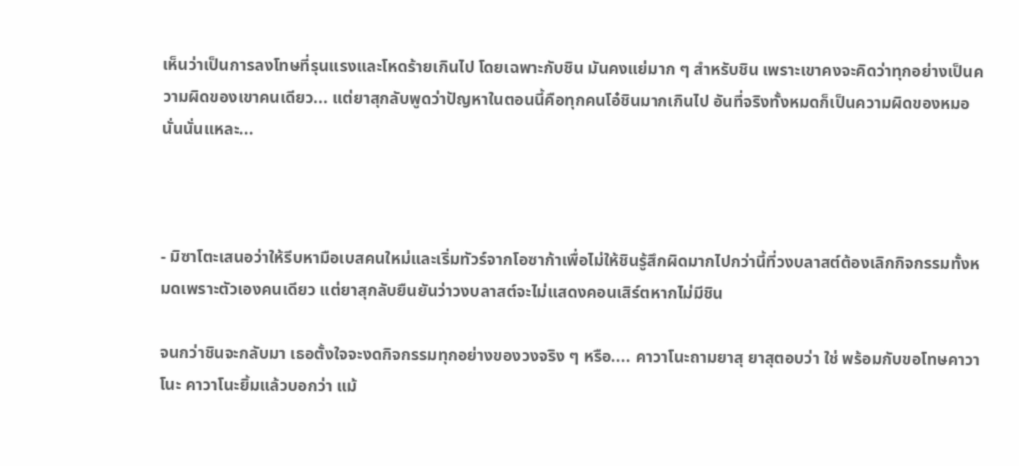เห็นว่าเป็นการลงโทษที่รุนแรงและโหดร้ายเกินไป โดยเฉพาะกับชิน มันคงแย่มาก ๆ สำหรับชิน เพราะเขาคงจะคิดว่าทุกอย่างเป็นความผิดของเขาคนเดียว... แต่ยาสุกลับพูดว่าปัญหาในตอนนี้คือทุกคนโอ๋ชินมากเกินไป อันที่จริงทั้งหมดก็เป็นความผิดของหมอนั่นนั่นแหละ...



- มิซาโตะเสนอว่าให้รีบหามือเบสคนใหม่และเริ่มทัวร์จากโอซาก้าเพื่อไม่ให้ชินรู้สึกผิดมากไปกว่านี้ที่วงบลาสต์ต้องเลิกกิจกรรมทั้งหมดเพราะตัวเองคนเดียว แต่ยาสุกลับยืนยันว่าวงบลาสต์จะไม่แสดงคอนเสิร์ตหากไม่มีชิน

จนกว่าชินจะกลับมา เธอตั้งใจจะงดกิจกรรมทุกอย่างของวงจริง ๆ หรือ.... คาวาโนะถามยาสุ ยาสุตอบว่า ใช่ พร้อมกับขอโทษคาวาโนะ คาวาโนะยิ้มแล้วบอกว่า แม้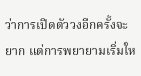ว่าการเปิดตัววงอีกครั้งจะยาก แต่การพยายามเริ่มให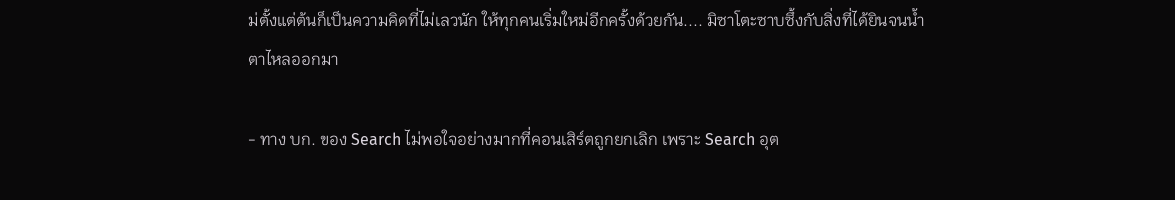ม่ตั้งแต่ต้นก็เป็นความคิดที่ไม่เลวนัก ให้ทุกคนเริ่มใหม่อีกครั้งด้วยกัน.... มิซาโตะซาบซึ้งกับสิ่งที่ได้ยินจนน้ำตาไหลออกมา

- ทาง บก. ของ Search ไม่พอใจอย่างมากที่คอนเสิร์ตถูกยกเลิก เพราะ Search อุต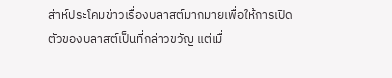ส่าห์ประโคมข่าวเรื่องบลาสต์มากมายเพื่อให้การเปิดตัวของบลาสต์เป็นที่กล่าวขวัญ แต่เมื่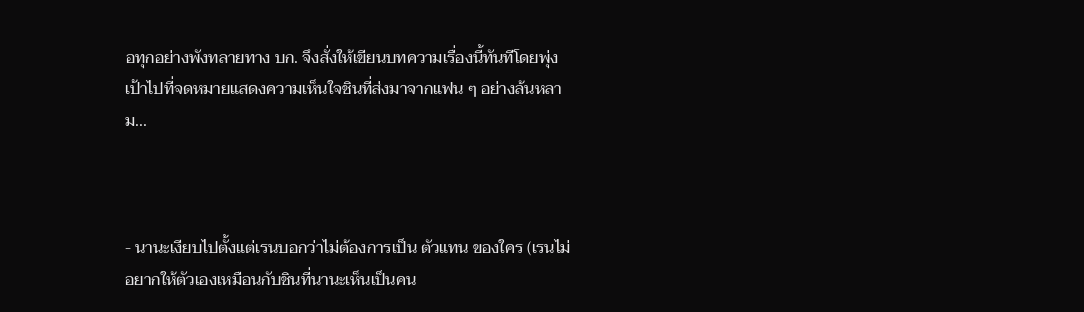อทุกอย่างพังทลายทาง บก. จึงสั่งให้เขียนบทความเรื่องนี้ทันทีโดยพุ่งเป้าไปที่จดหมายแสดงความเห็นใจชินที่ส่งมาจากแฟน ๆ อย่างล้นหลาม...



- นานะเงียบไปตั้งแต่เรนบอกว่าไม่ต้องการเป็น ตัวแทน ของใคร (เรนไม่อยากให้ตัวเองเหมือนกับชินที่นานะเห็นเป็นคน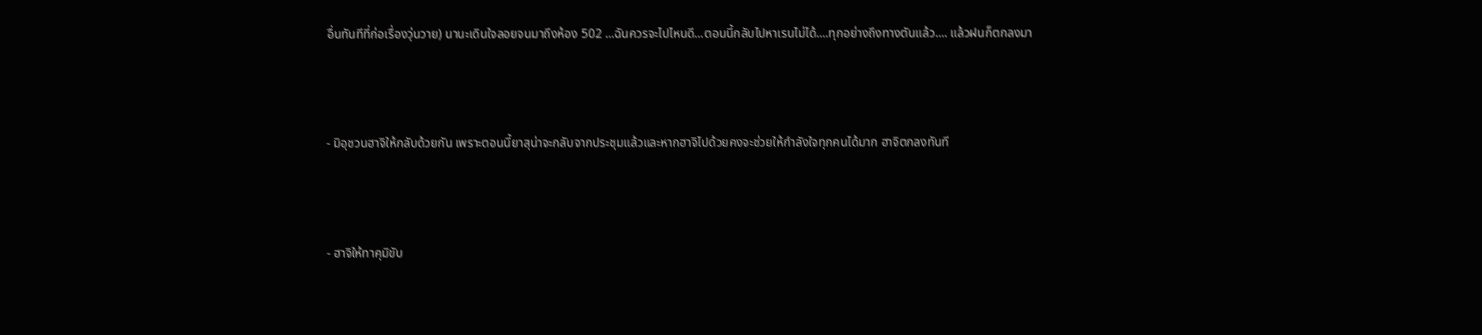อื่นทันทีที่ก่อเรื่องวุ่นวาย) นานะเดินใจลอยจนมาถึงห้อง 502 ...ฉันควรจะไปไหนดี...ตอนนี้กลับไปหาเรนไม่ได้....ทุกอย่างถึงทางตันแล้ว.... แล้วฝนก็ตกลงมา



- มิอุชวนฮาจิให้กลับด้วยกัน เพราะตอนนี้ยาสุน่าจะกลับจากประชุมแล้วและหากฮาจิไปด้วยคงจะช่วยให้กำลังใจทุกคนได้มาก ฮาจิตกลงทันที



- ฮาจิให้ทาคุมิขับ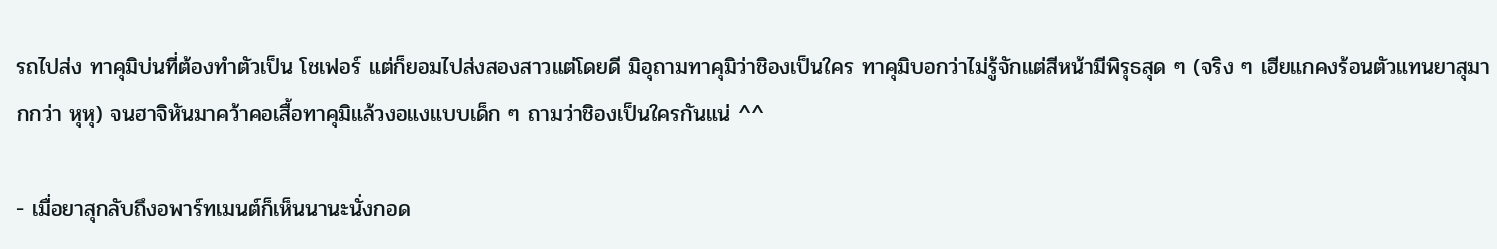รถไปส่ง ทาคุมิบ่นที่ต้องทำตัวเป็น โชเฟอร์ แต่ก็ยอมไปส่งสองสาวแต่โดยดี มิอุถามทาคุมิว่าชิองเป็นใคร ทาคุมิบอกว่าไม่รู้จักแต่สีหน้ามีพิรุธสุด ๆ (จริง ๆ เฮียแกคงร้อนตัวแทนยาสุมากกว่า หุหุ) จนฮาจิหันมาคว้าคอเสื้อทาคุมิแล้วงอแงแบบเด็ก ๆ ถามว่าชิองเป็นใครกันแน่ ^^

- เมื่อยาสุกลับถึงอพาร์ทเมนต์ก็เห็นนานะนั่งกอด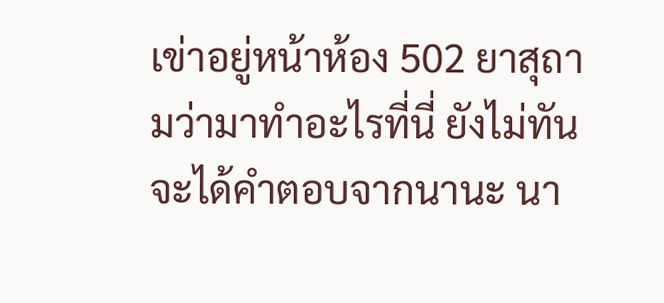เข่าอยู่หน้าห้อง 502 ยาสุถามว่ามาทำอะไรที่นี่ ยังไม่ทันจะได้คำตอบจากนานะ นา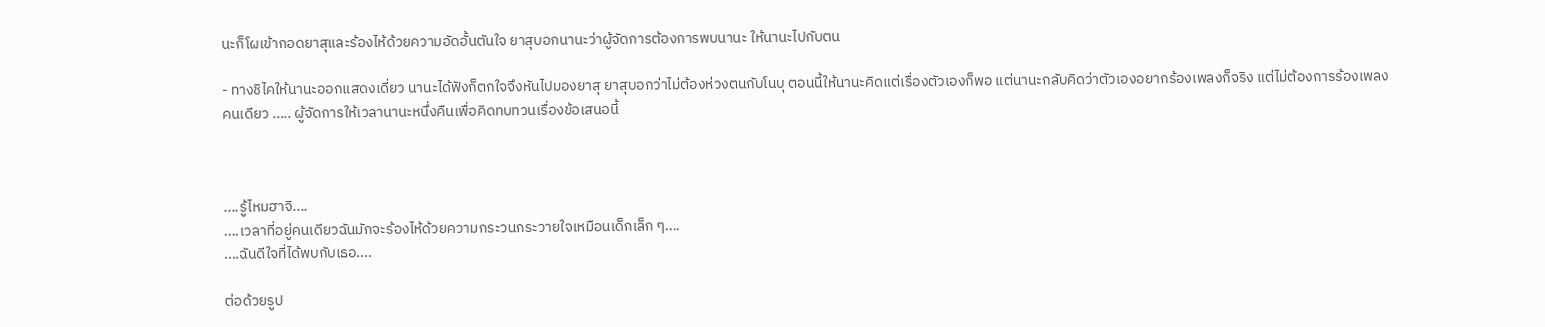นะก็โผเข้ากอดยาสุและร้องไห้ด้วยความอัดอั้นตันใจ ยาสุบอกนานะว่าผู้จัดการต้องการพบนานะ ให้นานะไปกับตน

- ทางชิไคให้นานะออกแสดงเดี่ยว นานะได้ฟังก็ตกใจจึงหันไปมองยาสุ ยาสุบอกว่าไม่ต้องห่วงตนกับโนบุ ตอนนี้ให้นานะคิดแต่เรื่องตัวเองก็พอ แต่นานะกลับคิดว่าตัวเองอยากร้องเพลงก็จริง แต่ไม่ต้องการร้องเพลงคนเดียว ..... ผู้จัดการให้เวลานานะหนึ่งคืนเพื่อคิดทบทวนเรื่องข้อเสนอนี้



....รู้ไหมฮาจิ....
....เวลาที่อยู่คนเดียวฉันมักจะร้องไห้ด้วยความกระวนกระวายใจเหมือนเด็กเล็ก ๆ....
....ฉันดีใจที่ได้พบกับเธอ....

ต่อด้วยรูป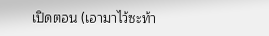เปิดตอน (เอามาไว้ซะท้า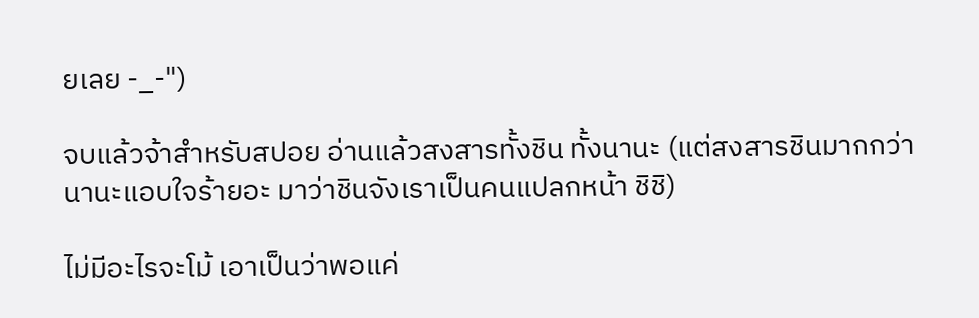ยเลย -_-")

จบแล้วจ้าสำหรับสปอย อ่านแล้วสงสารทั้งชิน ทั้งนานะ (แต่สงสารชินมากกว่า นานะแอบใจร้ายอะ มาว่าชินจังเราเป็นคนแปลกหน้า ชิชิ)

ไม่มีอะไรจะโม้ เอาเป็นว่าพอแค่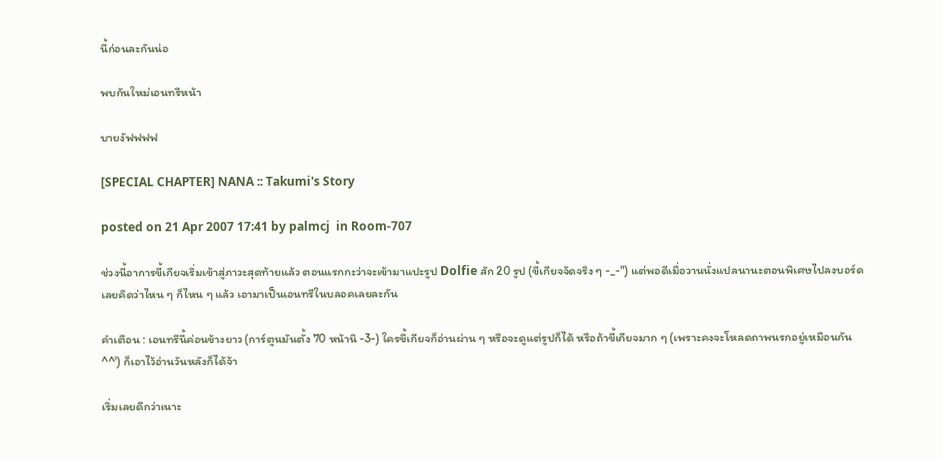นี้ก่อนละกันน่อ

พบกันใหม่เอนทรีหน้า

บายงัฟฟฟฟ

[SPECIAL CHAPTER] NANA :: Takumi's Story

posted on 21 Apr 2007 17:41 by palmcj  in Room-707

ช่วงนี้อาการขี้เกียจเริ่มเข้าสู่ภาวะสุดท้ายแล้ว ตอนแรกกะว่าจะเข้ามาแปะรูป Dolfie สัก 20 รูป (ขี้เกียจจัดจริง ๆ -_-") แต่พอดีเมื่อวานนั่งแปลนานะตอนพิเศษไปลงบอร์ด เลยคิดว่าไหน ๆ ก็ไหน ๆ แล้ว เอามาเป็นเอนทรีในบลอคเลยละกัน

คำเตือน : เอนทรีนี้ค่อนข้างยาว (การ์ตูนมันตั้ง 70 หน้านิ -3-) ใครขี้เกียจก็อ่านผ่าน ๆ หรือจะดูแต่รูปก็ได้ หรือถ้าขี้เกียจมาก ๆ (เพราะคงจะโหลดถาพนรกอยู่เหมือนกัน ^^') ก็เอาไว้อ่านวันหลังก็ได้จ้า

เริ่มเลยดีกว่าเนาะ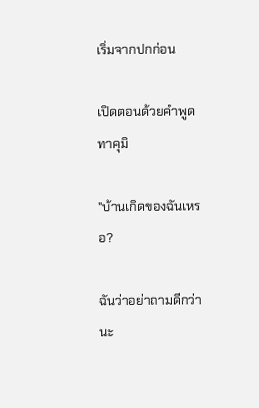เริ่มจากปกก่อน

เปิดตอนด้วยคำพูดทาคุมิ

"บ้านเกิดของฉันเหรอ?

ฉันว่าอย่าถามดีกว่านะ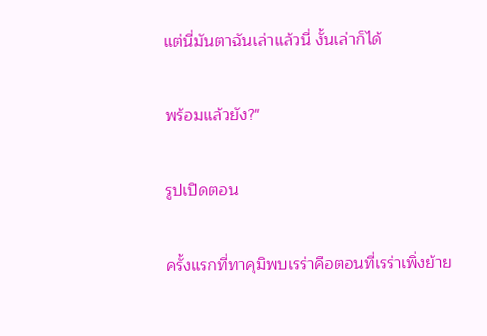แต่นี่มันตาฉันเล่าแล้วนี่ งั้นเล่าก็ได้

พร้อมแล้วยัง?"

รูปเปิดตอน

ครั้งแรกที่ทาคุมิพบเรร่าคือตอนที่เรร่าเพิ่งย้าย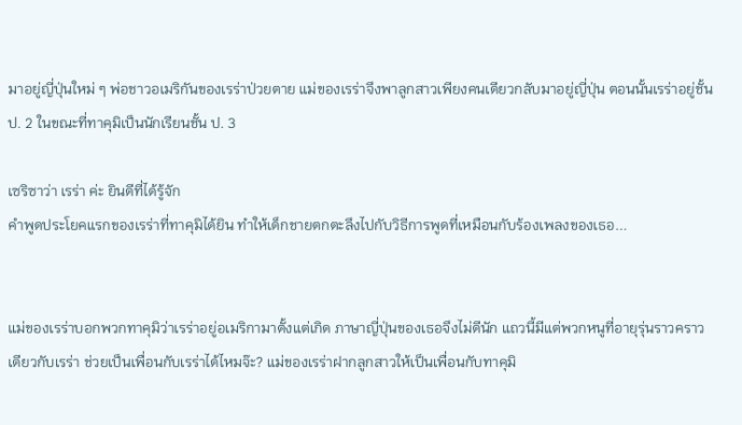มาอยู่ญี่ปุ่นใหม่ ๆ พ่อชาวอเมริกันของเรร่าป่วยตาย แม่ของเรร่าจึงพาลูกสาวเพียงคนเดียวกลับมาอยู่ญี่ปุ่น ตอนนั้นเรร่าอยู่ชั้นป. 2 ในขณะที่ทาคุมิเป็นนักเรียนชั้น ป. 3

เซริซาว่า เรร่า ค่ะ ยินดีที่ได้รู้จัก
คำพูดประโยคแรกของเรร่าที่ทาคุมิได้ยิน ทำให้เด็กชายตกตะลึงไปกับวิธีการพูดที่เหมือนกับร้องเพลงของเธอ...


แม่ของเรร่าบอกพวกทาคุมิว่าเรร่าอยู่อเมริกามาตั้งแต่เกิด ภาษาญี่ปุ่นของเธอจึงไม่ดีนัก แถวนี้มีแต่พวกหนูที่อายุรุ่นราวคราวเดียวกับเรร่า ช่วยเป็นเพื่อนกับเรร่าได้ไหมจ๊ะ? แม่ของเรร่าฝากลูกสาวให้เป็นเพื่อนกับทาคุมิ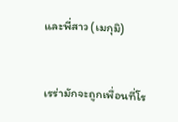และพี่สาว (เมกุมิ)


เรร่ามักจะถูกเพื่อนที่โร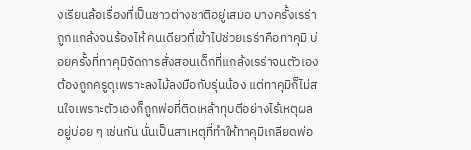งเรียนล้อเรื่องที่เป็นชาวต่างชาติอยู่เสมอ บางครั้งเรร่าถูกแกล้งจนร้องไห้ คนเดียวที่เข้าไปช่วยเรร่าคือทาคุมิ บ่อยครั้งที่ทาคุมิจัดการสั่งสอนเด็กที่แกล้งเรร่าจนตัวเองต้องถูกครูดุเพราะลงไม้ลงมือกับรุ่นน้อง แต่ทาคุมิก็ไม่สนใจเพราะตัวเองก็ถูกพ่อที่ติดเหล้าทุบตีอย่างไร้เหตุผลอยู่บ่อย ๆ เช่นกัน นั่นเป็นสาเหตุที่ทำให้ทาคุมิเกลียดพ่อ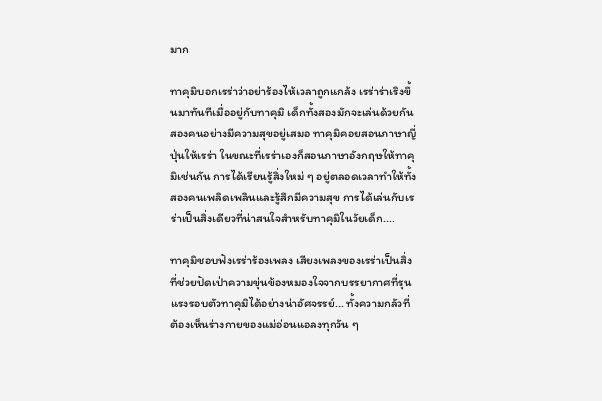มาก

ทาคุมิบอกเรร่าว่าอย่าร้องไห้เวลาถูกแกล้ง เรร่าร่าเริงขึ้นมาทันทีเมื่ออยู่กับทาคุมิ เด็กทั้งสองมักจะเล่นด้วยกันสองคนอย่างมีความสุขอยู่เสมอ ทาคุมิคอยสอนภาษาญี่ปุ่นให้เรร่า ในขณะที่เรร่าเองก็สอนภาษาอังกฤษให้ทาคุมิเช่นกัน การได้เรียนรู้สิ่งใหม่ ๆ อยู่ตลอดเวลาทำให้ทั้งสองคนเพลิดเพลินและรู้สึกมีความสุข การได้เล่นกับเรร่าเป็นสิ่งเดียวที่น่าสนใจสำหรับทาคุมิในวัยเด็ก....

ทาคุมิชอบฟังเรร่าร้องเพลง เสียงเพลงของเรร่าเป็นสิ่งที่ช่วยปัดเป่าความขุ่นข้องหมองใจจากบรรยากาศที่รุนแรงรอบตัวทาคุมิได้อย่างน่าอัศจรรย์... ทั้งความกลัวที่ต้องเห็นร่างกายของแม่อ่อนแอลงทุกวัน ๆ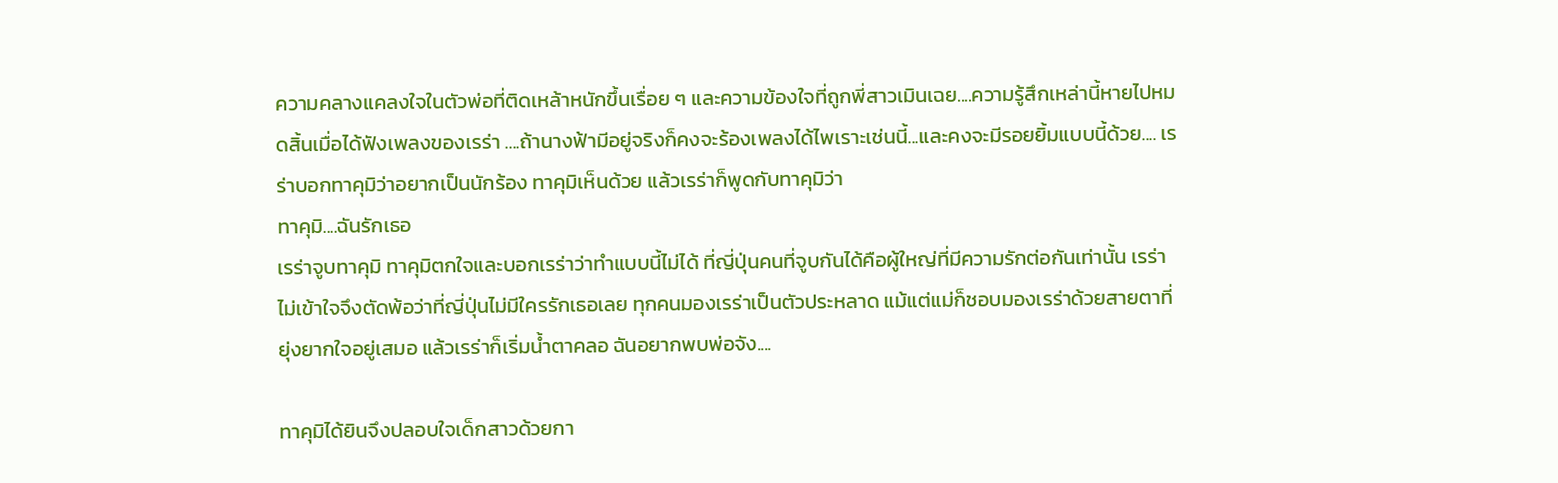ความคลางแคลงใจในตัวพ่อที่ติดเหล้าหนักขึ้นเรื่อย ๆ และความข้องใจที่ถูกพี่สาวเมินเฉย....ความรู้สึกเหล่านี้หายไปหมดสิ้นเมื่อได้ฟังเพลงของเรร่า ....ถ้านางฟ้ามีอยู่จริงก็คงจะร้องเพลงได้ไพเราะเช่นนี้...และคงจะมีรอยยิ้มแบบนี้ด้วย.... เรร่าบอกทาคุมิว่าอยากเป็นนักร้อง ทาคุมิเห็นด้วย แล้วเรร่าก็พูดกับทาคุมิว่า
ทาคุมิ....ฉันรักเธอ
เรร่าจูบทาคุมิ ทาคุมิตกใจและบอกเรร่าว่าทำแบบนี้ไม่ได้ ที่ญี่ปุ่นคนที่จูบกันได้คือผู้ใหญ่ที่มีความรักต่อกันเท่านั้น เรร่าไม่เข้าใจจึงตัดพ้อว่าที่ญี่ปุ่นไม่มีใครรักเธอเลย ทุกคนมองเรร่าเป็นตัวประหลาด แม้แต่แม่ก็ชอบมองเรร่าด้วยสายตาที่ยุ่งยากใจอยู่เสมอ แล้วเรร่าก็เริ่มน้ำตาคลอ ฉันอยากพบพ่อจัง....

ทาคุมิได้ยินจึงปลอบใจเด็กสาวด้วยกา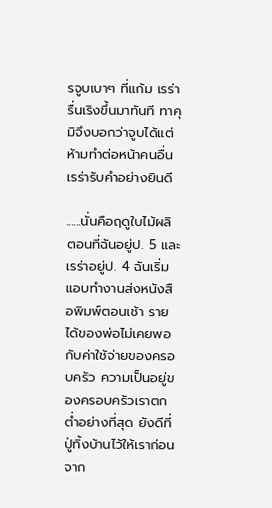รจูบเบาๆ ที่แก้ม เรร่ารื่นเริงขึ้นมาทันที ทาคุมิจึงบอกว่าจูบได้แต่ห้ามทำต่อหน้าคนอื่น เรร่ารับคำอย่างยินดี

......นั่นคือฤดูใบไม้ผลิ ตอนที่ฉันอยู่ป. 5 และเรร่าอยู่ป. 4 ฉันเริ่มแอบทำงานส่งหนังสือพิมพ์ตอนเช้า รายได้ของพ่อไม่เคยพอกับค่าใช้จ่ายของครอบครัว ความเป็นอยู่ของครอบครัวเราตกต่ำอย่างที่สุด ยังดีที่ปู่ทิ้งบ้านไว้ให้เราก่อนจาก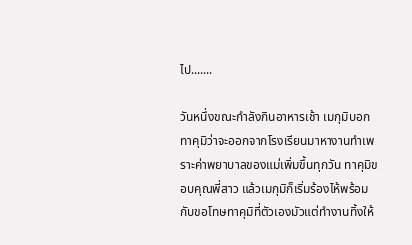ไป.......

วันหนึ่งขณะกำลังกินอาหารเช้า เมกุมิบอกทาคุมิว่าจะออกจากโรงเรียนมาหางานทำเพราะค่าพยาบาลของแม่เพิ่มขึ้นทุกวัน ทาคุมิขอบคุณพี่สาว แล้วเมกุมิก็เริ่มร้องไห้พร้อมกับขอโทษทาคุมิที่ตัวเองมัวแต่ทำงานทิ้งให้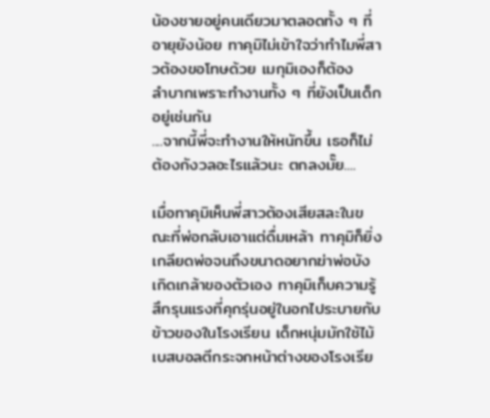น้องชายอยู่คนเดียวมาตลอดทั้ง ๆ ที่อายุยังน้อย ทาคุมิไม่เข้าใจว่าทำไมพี่สาวต้องขอโทษด้วย เมกุมิเองก็ต้อง
ลำบากเพราะทำงานทั้ง ๆ ที่ยังเป็นเด็กอยู่เช่นกัน
....จากนี้พี่จะทำงานให้หนักขึ้น เธอก็ไม่ต้องกังวลอะไรแล้วนะ ตกลงมั๊ย....

เมื่อทาคุมิเห็นพี่สาวต้องเสียสละในขณะที่พ่อกลับเอาแต่ดื่มเหล้า ทาคุมิก็ยิ่งเกลียดพ่อจนถึงขนาดอยากฆ่าพ่อบังเกิดเกล้าของตัวเอง ทาคุมิเก็บความรู้สึกรุนแรงที่คุกรุ่นอยู่ในอกไประบายกับข้าวของในโรงเรียน เด็กหนุ่มมักใช้ไม้เบสบอลตีกระจกหน้าต่างของโรงเรีย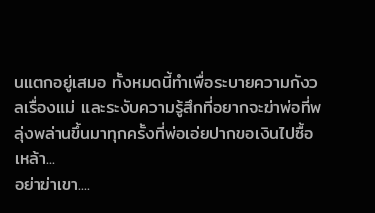นแตกอยู่เสมอ ทั้งหมดนี้ทำเพื่อระบายความกังวลเรื่องแม่ และระงับความรู้สึกที่อยากจะฆ่าพ่อที่พลุ่งพล่านขึ้นมาทุกครั้งที่พ่อเอ่ยปากขอเงินไปซื้อเหล้า...
อย่าฆ่าเขา....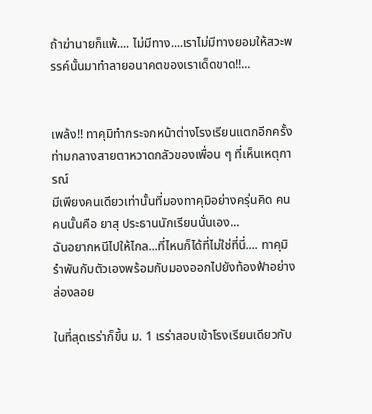ถ้าฆ่านายก็แพ้.... ไม่มีทาง....เราไม่มีทางยอมให้สวะพรรค์นั้นมาทำลายอนาคตของเราเด็ดขาด!!...


เพล้ง!! ทาคุมิทำกระจกหน้าต่างโรงเรียนแตกอีกครั้ง ท่ามกลางสายตาหวาดกลัวของเพื่อน ๆ ที่เห็นเหตุการณ์
มีเพียงคนเดียวเท่านั้นที่มองทาคุมิอย่างครุ่นคิด คนคนนั้นคือ ยาสุ ประธานนักเรียนนั่นเอง...
ฉันอยากหนีไปให้ไกล...ที่ไหนก็ได้ที่ไม่ใช่ที่นี่.... ทาคุมิรำพันกับตัวเองพร้อมกับมองออกไปยังท้องฟ้าอย่างล่องลอย

ในที่สุดเรร่าก็ขึ้น ม. 1 เรร่าสอบเข้าโรงเรียนเดียวกับ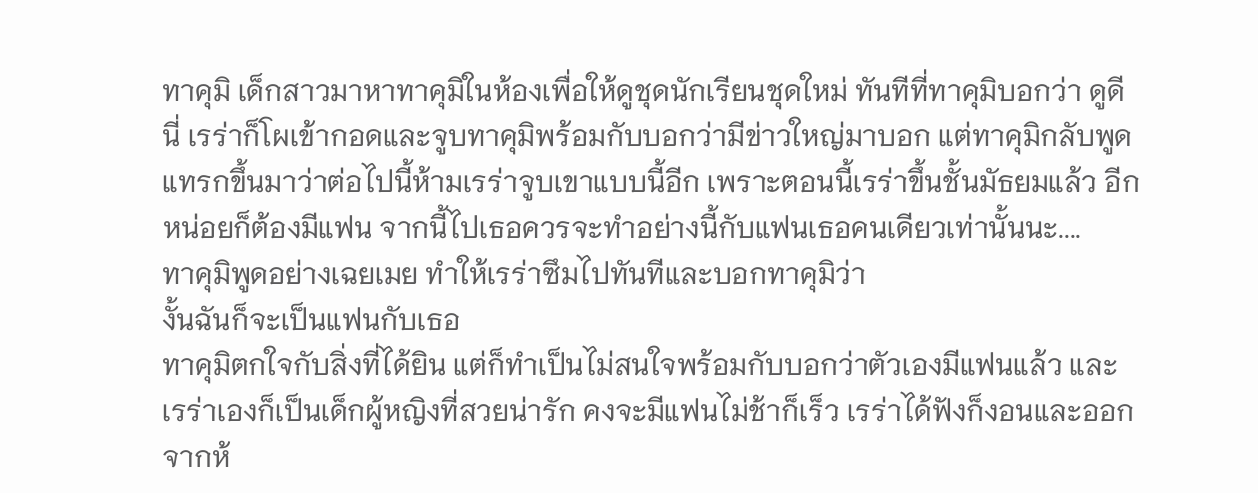ทาคุมิ เด็กสาวมาหาทาคุมิในห้องเพื่อให้ดูชุดนักเรียนชุดใหม่ ทันทีที่ทาคุมิบอกว่า ดูดีนี่ เรร่าก็โผเข้ากอดและจูบทาคุมิพร้อมกับบอกว่ามีข่าวใหญ่มาบอก แต่ทาคุมิกลับพูดแทรกขึ้นมาว่าต่อไปนี้ห้ามเรร่าจูบเขาแบบนี้อีก เพราะตอนนี้เรร่าขึ้นชั้นมัธยมแล้ว อีกหน่อยก็ต้องมีแฟน จากนี้ไปเธอควรจะทำอย่างนี้กับแฟนเธอคนเดียวเท่านั้นนะ....
ทาคุมิพูดอย่างเฉยเมย ทำให้เรร่าซึมไปทันทีและบอกทาคุมิว่า
งั้นฉันก็จะเป็นแฟนกับเธอ
ทาคุมิตกใจกับสิ่งที่ได้ยิน แต่ก็ทำเป็นไม่สนใจพร้อมกับบอกว่าตัวเองมีแฟนแล้ว และเรร่าเองก็เป็นเด็กผู้หญิงที่สวยน่ารัก คงจะมีแฟนไม่ช้าก็เร็ว เรร่าได้ฟังก็งอนและออกจากห้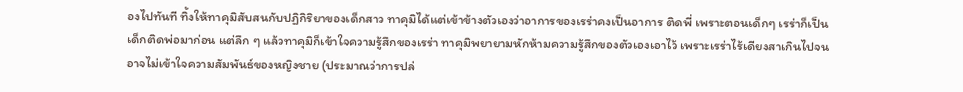องไปทันที ทิ้งให้ทาคุมิสับสนกับปฏิกิริยาของเด็กสาว ทาคุมิได้แต่เข้าข้างตัวเองว่าอาการของเรร่าคงเป็นอาการ ติดพี่ เพราะตอนเด็กๆ เรร่าก็เป็นเด็กติดพ่อมาก่อน แต่ลึก ๆ แล้วทาคุมิก็เข้าใจความรู้สึกของเรร่า ทาคุมิพยายามหักห้ามความรู้สึกของตัวเองเอาไว้ เพราะเรร่าไร้เดียงสาเกินไปจนอาจไม่เข้าใจความสัมพันธ์ของหญิงชาย (ประมาณว่าการปล่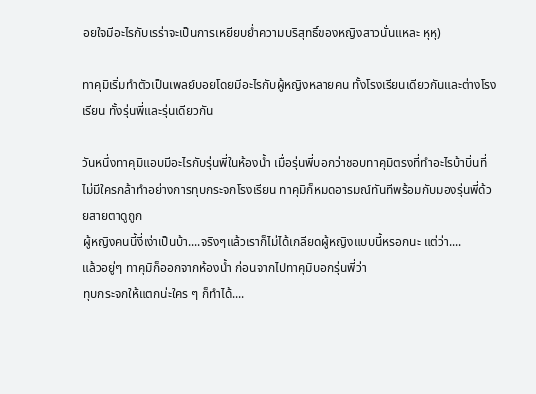อยใจมีอะไรกับเรร่าจะเป็นการเหยียบย่ำความบริสุทธิ์ของหญิงสาวนั่นแหละ หุหุ)

ทาคุมิเริ่มทำตัวเป็นเพลย์บอยโดยมีอะไรกับผู้หญิงหลายคน ทั้งโรงเรียนเดียวกันและต่างโรงเรียน ทั้งรุ่นพี่และรุ่นเดียวกัน

วันหนึ่งทาคุมิแอบมีอะไรกับรุ่นพี่ในห้องน้ำ เมื่อรุ่นพี่บอกว่าชอบทาคุมิตรงที่ทำอะไรบ้าบิ่นที่ไม่มีใครกล้าทำอย่างการทุบกระจกโรงเรียน ทาคุมิก็หมดอารมณ์ทันทีพร้อมกับมองรุ่นพี่ด้วยสายตาดูถูก
ผู้หญิงคนนี้งี่เง่าเป็นบ้า....จริงๆแล้วเราก็ไม่ได้เกลียดผู้หญิงแบบนี้หรอกนะ แต่ว่า....
แล้วอยู่ๆ ทาคุมิก็ออกจากห้องน้ำ ก่อนจากไปทาคุมิบอกรุ่นพี่ว่า
ทุบกระจกให้แตกน่ะใคร ๆ ก็ทำได้....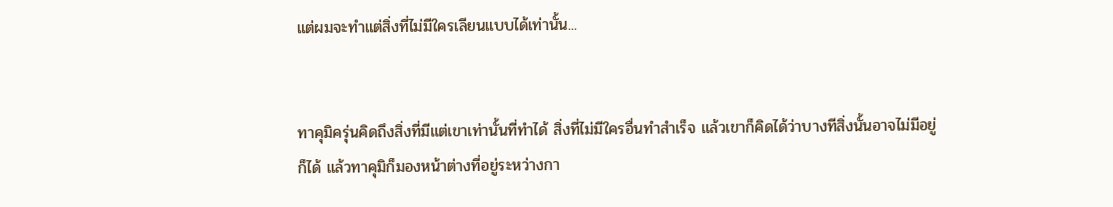แต่ผมจะทำแต่สิ่งที่ไม่มีใครเลียนแบบได้เท่านั้น...


ทาคุมิครุ่นคิดถึงสิ่งที่มีแต่เขาเท่านั้นที่ทำได้ สิ่งที่ไม่มีใครอื่นทำสำเร็จ แล้วเขาก็คิดได้ว่าบางทีสิ่งนั้นอาจไม่มีอยู่ก็ได้ แล้วทาคุมิก็มองหน้าต่างที่อยู่ระหว่างกา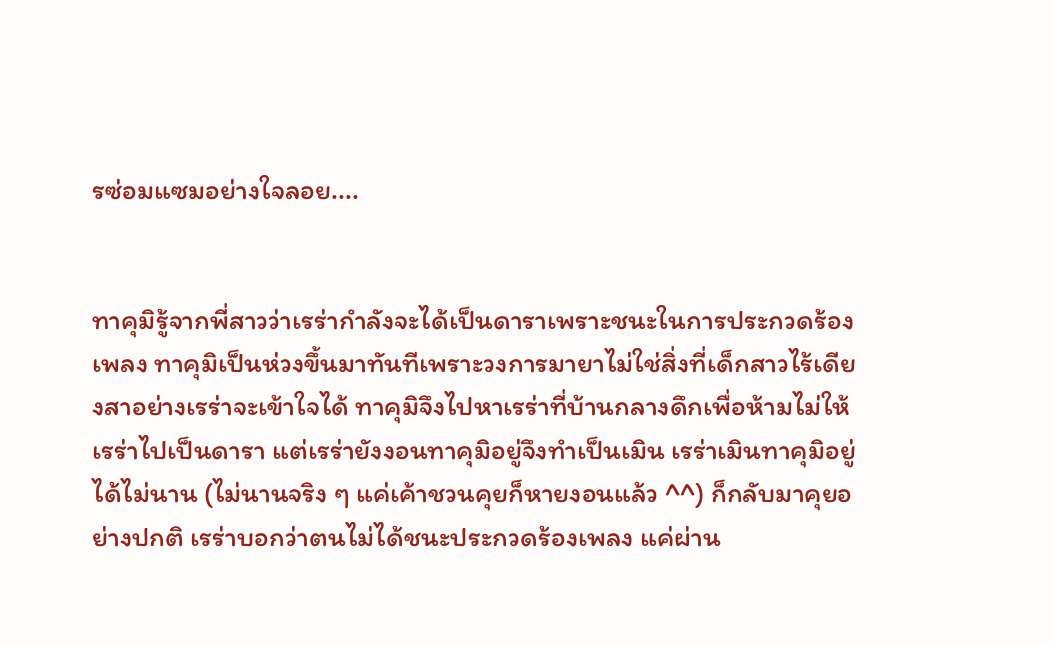รซ่อมแซมอย่างใจลอย....


ทาคุมิรู้จากพี่สาวว่าเรร่ากำลังจะได้เป็นดาราเพราะชนะในการประกวดร้องเพลง ทาคุมิเป็นห่วงขึ้นมาทันทีเพราะวงการมายาไม่ใช่สิ่งที่เด็กสาวไร้เดียงสาอย่างเรร่าจะเข้าใจได้ ทาคุมิจึงไปหาเรร่าที่บ้านกลางดึกเพื่อห้ามไม่ให้เรร่าไปเป็นดารา แต่เรร่ายังงอนทาคุมิอยู่จึงทำเป็นเมิน เรร่าเมินทาคุมิอยู่ได้ไม่นาน (ไม่นานจริง ๆ แค่เค้าชวนคุยก็หายงอนแล้ว ^^) ก็กลับมาคุยอย่างปกติ เรร่าบอกว่าตนไม่ได้ชนะประกวดร้องเพลง แค่ผ่าน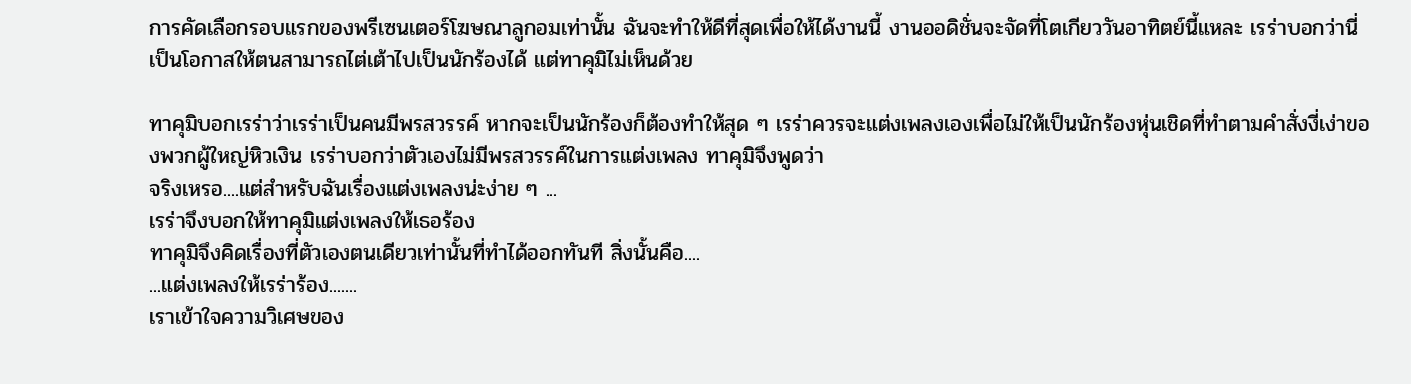การคัดเลือกรอบแรกของพรีเซนเตอร์โฆษณาลูกอมเท่านั้น ฉันจะทำให้ดีที่สุดเพื่อให้ได้งานนี้ งานออดิชั่นจะจัดที่โตเกียววันอาทิตย์นี้แหละ เรร่าบอกว่านี่เป็นโอกาสให้ตนสามารถไต่เต้าไปเป็นนักร้องได้ แต่ทาคุมิไม่เห็นด้วย

ทาคุมิบอกเรร่าว่าเรร่าเป็นคนมีพรสวรรค์ หากจะเป็นนักร้องก็ต้องทำให้สุด ๆ เรร่าควรจะแต่งเพลงเองเพื่อไม่ให้เป็นนักร้องหุ่นเชิดที่ทำตามคำสั่งงี่เง่าของพวกผู้ใหญ่หิวเงิน เรร่าบอกว่าตัวเองไม่มีพรสวรรค์ในการแต่งเพลง ทาคุมิจึงพูดว่า
จริงเหรอ....แต่สำหรับฉันเรื่องแต่งเพลงน่ะง่าย ๆ ...
เรร่าจึงบอกให้ทาคุมิแต่งเพลงให้เธอร้อง
ทาคุมิจึงคิดเรื่องที่ตัวเองตนเดียวเท่านั้นที่ทำได้ออกทันที สิ่งนั้นคือ....
...แต่งเพลงให้เรร่าร้อง.......
เราเข้าใจความวิเศษของ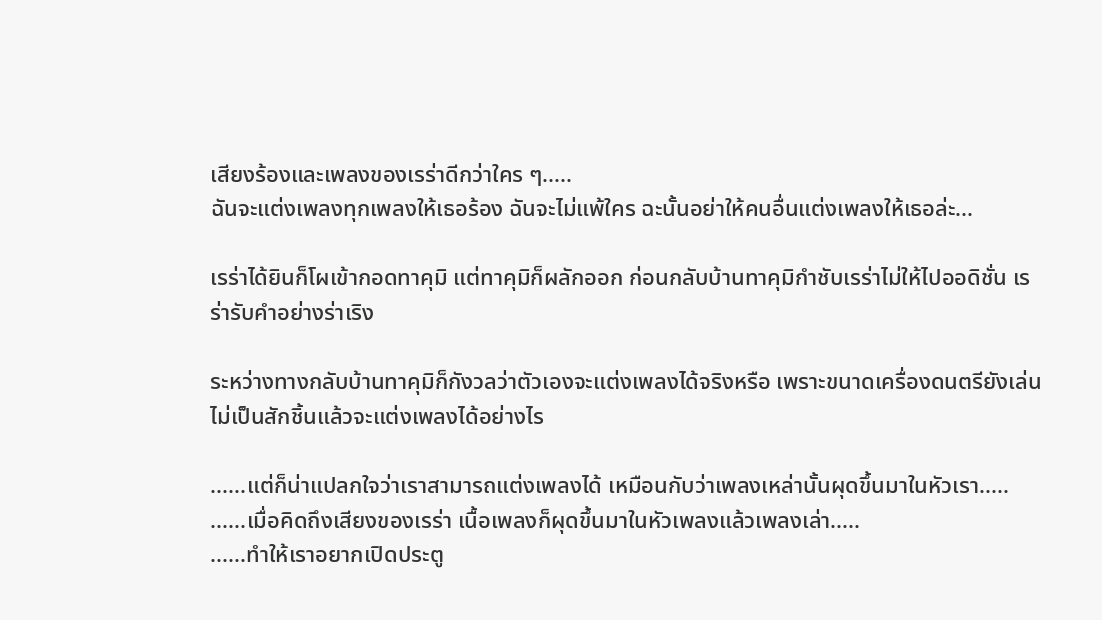เสียงร้องและเพลงของเรร่าดีกว่าใคร ๆ.....
ฉันจะแต่งเพลงทุกเพลงให้เธอร้อง ฉันจะไม่แพ้ใคร ฉะนั้นอย่าให้คนอื่นแต่งเพลงให้เธอล่ะ...

เรร่าได้ยินก็โผเข้ากอดทาคุมิ แต่ทาคุมิก็ผลักออก ก่อนกลับบ้านทาคุมิกำชับเรร่าไม่ให้ไปออดิชั่น เรร่ารับคำอย่างร่าเริง

ระหว่างทางกลับบ้านทาคุมิก็กังวลว่าตัวเองจะแต่งเพลงได้จริงหรือ เพราะขนาดเครื่องดนตรียังเล่นไม่เป็นสักชิ้นแล้วจะแต่งเพลงได้อย่างไร

......แต่ก็น่าแปลกใจว่าเราสามารถแต่งเพลงได้ เหมือนกับว่าเพลงเหล่านั้นผุดขึ้นมาในหัวเรา.....
......เมื่อคิดถึงเสียงของเรร่า เนื้อเพลงก็ผุดขึ้นมาในหัวเพลงแล้วเพลงเล่า.....
......ทำให้เราอยากเปิดประตู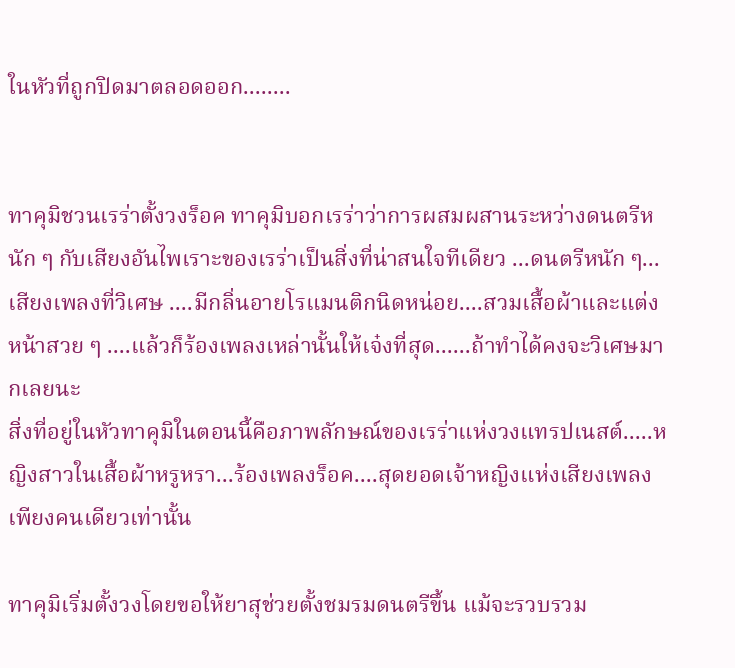ในหัวที่ถูกปิดมาตลอดออก........


ทาคุมิชวนเรร่าตั้งวงร็อค ทาคุมิบอกเรร่าว่าการผสมผสานระหว่างดนตรีหนัก ๆ กับเสียงอันไพเราะของเรร่าเป็นสิ่งที่น่าสนใจทีเดียว ...ดนตรีหนัก ๆ...เสียงเพลงที่วิเศษ ....มีกลิ่นอายโรแมนติกนิดหน่อย....สวมเสื้อผ้าและแต่งหน้าสวย ๆ ....แล้วก็ร้องเพลงเหล่านั้นให้เจ๋งที่สุด......ถ้าทำได้คงจะวิเศษมากเลยนะ
สิ่งที่อยู่ในหัวทาคุมิในตอนนี้คือภาพลักษณ์ของเรร่าแห่งวงแทรปเนสต์.....หญิงสาวในเสื้อผ้าหรูหรา...ร้องเพลงร็อค....สุดยอดเจ้าหญิงแห่งเสียงเพลงเพียงคนเดียวเท่านั้น

ทาคุมิเริ่มตั้งวงโดยขอให้ยาสุช่วยตั้งชมรมดนตรีขึ้น แม้จะรวบรวม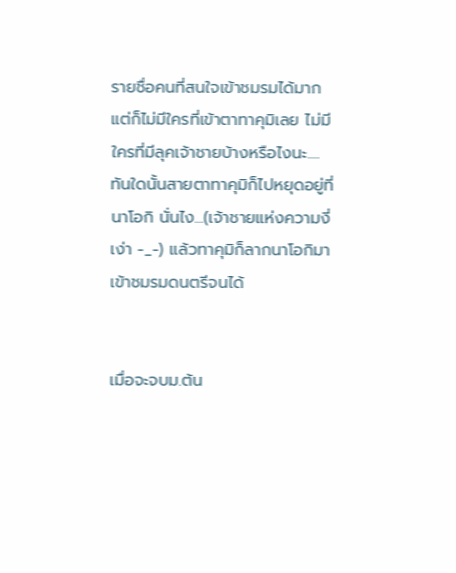รายชื่อคนที่สนใจเข้าชมรมได้มาก แต่ก็ไม่มีใครที่เข้าตาทาคุมิเลย ไม่มีใครที่มีลุคเจ้าชายบ้างหรือไงนะ.... ทันใดนั้นสายตาทาคุมิก็ไปหยุดอยู่ที่นาโอกิ นั่นไง...(เจ้าชายแห่งความงี่เง่า -_-) แล้วทาคุมิก็ลากนาโอกิมาเข้าชมรมดนตรีจนได้


เมื่อจะจบม.ต้น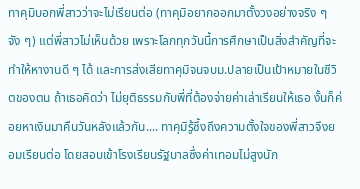ทาคุมิบอกพี่สาวว่าจะไม่เรียนต่อ (ทาคุมิอยากออกมาตั้งวงอย่างจริง ๆ จัง ๆ) แต่พี่สาวไม่เห็นด้วย เพราะโลกทุกวันนี้การศึกษาเป็นสิ่งสำคัญที่จะทำให้หางานดี ๆ ได้ และการส่งเสียทาคุมิจนจบม.ปลายเป็นเป้าหมายในชีวิตของตน ถ้าเธอคิดว่า ไม่ยุติธรรมกับพี่ที่ต้องจ่ายค่าเล่าเรียนให้เธอ งั้นก็ค่อยหาเงินมาคืนวันหลังแล้วกัน.... ทาคุมิรู้ซึ้งถึงความตั้งใจของพี่สาวจึงยอมเรียนต่อ โดยสอบเข้าโรงเรียนรัฐบาลซึ่งค่าเทอมไม่สูงนัก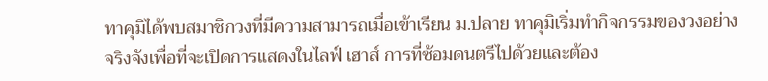ทาคุมิได้พบสมาชิกวงที่มีความสามารถเมื่อเข้าเรียน ม.ปลาย ทาคุมิเริ่มทำกิจกรรมของวงอย่างจริงจังเพื่อที่จะเปิดการแสดงในไลฟ์ เฮาส์ การที่ซ้อมดนตรีไปด้วยและต้อง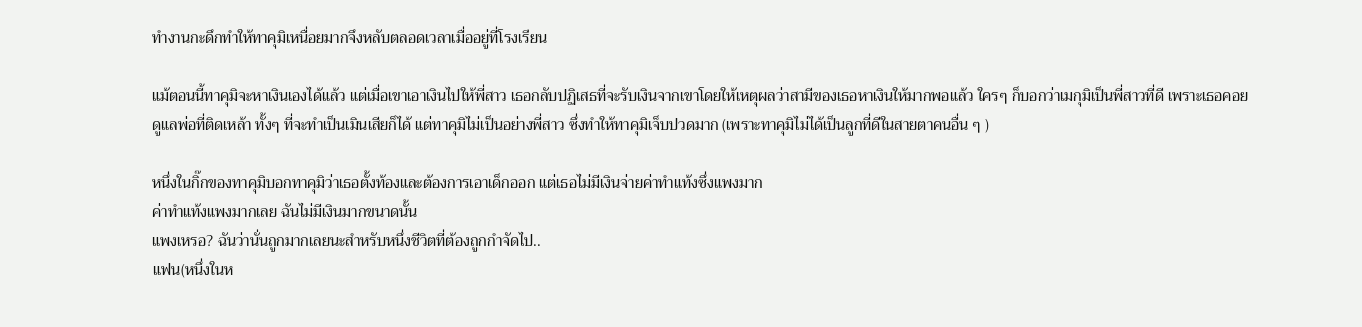ทำงานกะดึกทำให้ทาคุมิเหนื่อยมากจึงหลับตลอดเวลาเมื่ออยู่ที่โรงเรียน

แม้ตอนนี้ทาคุมิจะหาเงินเองได้แล้ว แต่เมื่อเขาเอาเงินไปให้พี่สาว เธอกลับปฏิเสธที่จะรับเงินจากเขาโดยให้เหตุผลว่าสามีของเธอหาเงินให้มากพอแล้ว ใครๆ ก็บอกว่าเมกุมิเป็นพี่สาวที่ดี เพราะเธอคอยดูแลพ่อที่ติดเหล้า ทั้งๆ ที่จะทำเป็นเมินเสียก็ได้ แต่ทาคุมิไม่เป็นอย่างพี่สาว ซึ่งทำให้ทาคุมิเจ็บปวดมาก (เพราะทาคุมิไม่ได้เป็นลูกที่ดีในสายตาคนอื่น ๆ )

หนึ่งในกิ๊กของทาคุมิบอกทาคุมิว่าเธอตั้งท้องและต้องการเอาเด็กออก แต่เธอไม่มีเงินจ่ายค่าทำแท้งซึ่งแพงมาก
ค่าทำแท้งแพงมากเลย ฉันไม่มีเงินมากขนาดนั้น
แพงเหรอ? ฉันว่านั่นถูกมากเลยนะสำหรับหนึ่งชีวิตที่ต้องถูกกำจัดไป..
แฟน(หนึ่งในห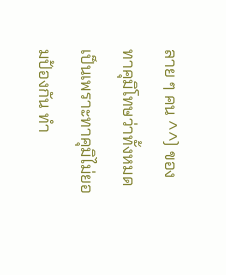ลาย ๆ คน ^^) ของทาคุมิโทษว่าทั้งหมดเป็นเพราะทาคุมิไม่ยอมป้องกัน ทำ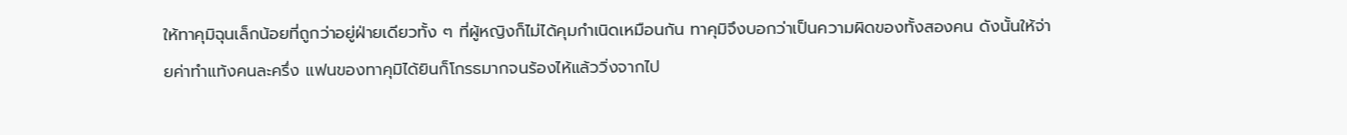ให้ทาคุมิฉุนเล็กน้อยที่ถูกว่าอยู่ฝ่ายเดียวทั้ง ๆ ที่ผู้หญิงก็ไม่ได้คุมกำเนิดเหมือนกัน ทาคุมิจึงบอกว่าเป็นความผิดของทั้งสองคน ดังนั้นให้จ่ายค่าทำแท้งคนละครึ่ง แฟนของทาคุมิได้ยินก็โกรธมากจนร้องไห้แล้ววิ่งจากไป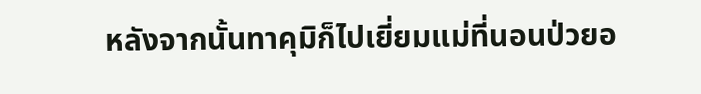หลังจากนั้นทาคุมิก็ไปเยี่ยมแม่ที่นอนป่วยอ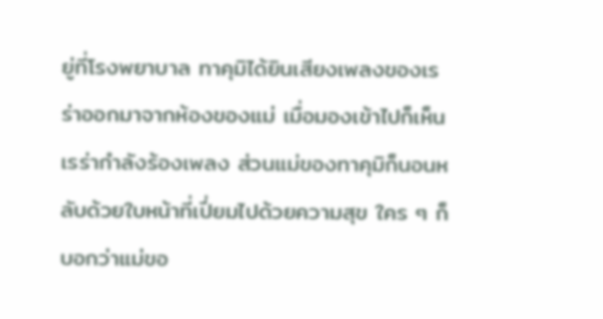ยู่ที่โรงพยาบาล ทาคุมิได้ยินเสียงเพลงของเรร่าออกมาจากห้องของแม่ เมื่อมองเข้าไปก็เห็นเรร่ากำลังร้องเพลง ส่วนแม่ของทาคุมิก็นอนหลับด้วยใบหน้าที่เปี่ยมไปด้วยความสุข ใคร ๆ ก็บอกว่าแม่ขอ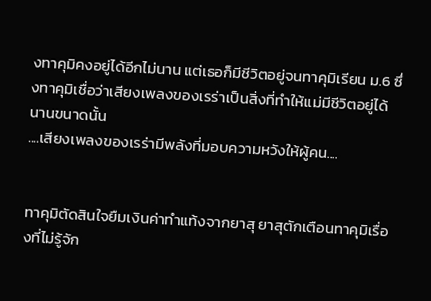งทาคุมิคงอยู่ได้อีกไม่นาน แต่เธอก็มีชีวิตอยู่จนทาคุมิเรียน ม.6 ซึ่งทาคุมิเชื่อว่าเสียงเพลงของเรร่าเป็นสิ่งที่ทำให้แม่มีชีวิตอยู่ได้นานขนาดนั้น
....เสียงเพลงของเรร่ามีพลังที่มอบความหวังให้ผู้คน....


ทาคุมิตัดสินใจยืมเงินค่าทำแท้งจากยาสุ ยาสุตักเตือนทาคุมิเรื่องที่ไม่รู้จัก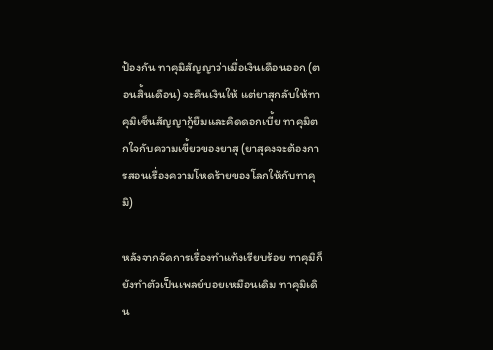ป้องกัน ทาคุมิสัญญาว่าเมื่อเงินเดือนออก (ตอนสิ้นเดือน) จะคืนเงินให้ แต่ยาสุกลับให้ทาคุมิเซ็นสัญญากู้ยืมและคิดดอกเบี้ย ทาคุมิตกใจกับความเขี้ยวของยาสุ (ยาสุคงจะต้องการสอนเรื่องความโหดร้ายของโลกให้กับทาคุมิ)

หลังจากจัดการเรื่องทำแท้งเรียบร้อย ทาคุมิก็ยังทำตัวเป็นเพลย์บอยเหมือนเดิม ทาคุมิเดิน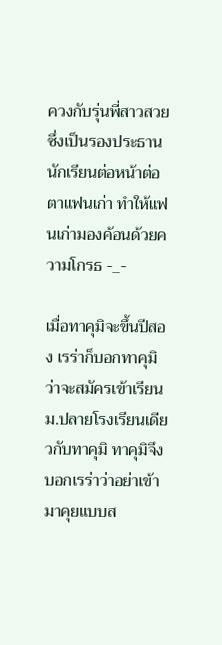ควงกับรุ่นพี่สาวสวยซึ่งเป็นรองประธานนักเรียนต่อหน้าต่อตาแฟนเก่า ทำให้แฟนเก่ามองค้อนด้วยความโกรธ -_-

เมื่อทาคุมิจะขึ้นปีสอง เรร่าก็บอกทาคุมิว่าจะสมัครเข้าเรียนม.ปลายโรงเรียนเดียวกับทาคุมิ ทาคุมิจึงบอกเรร่าว่าอย่าเข้ามาคุยแบบส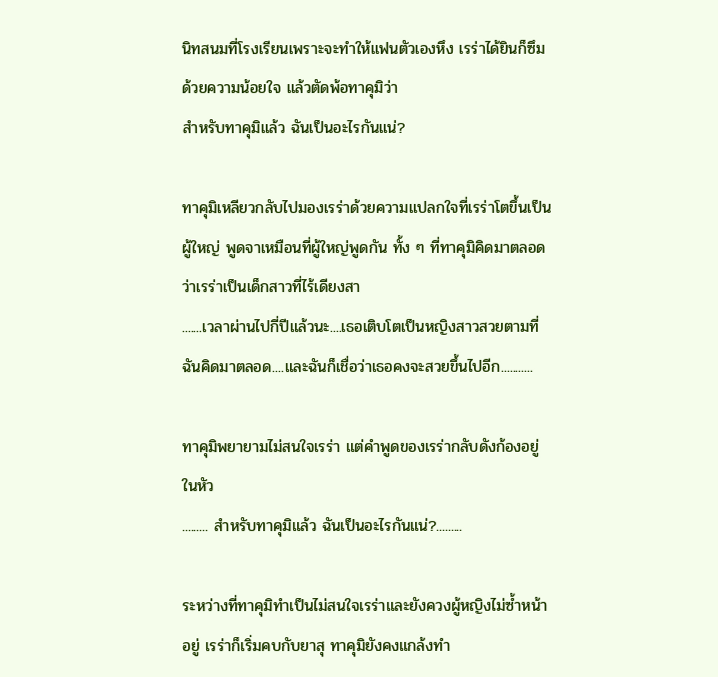นิทสนมที่โรงเรียนเพราะจะทำให้แฟนตัวเองหึง เรร่าได้ยินก็ซึมด้วยความน้อยใจ แล้วตัดพ้อทาคุมิว่า
สำหรับทาคุมิแล้ว ฉันเป็นอะไรกันแน่?

ทาคุมิเหลียวกลับไปมองเรร่าด้วยความแปลกใจที่เรร่าโตขึ้นเป็นผู้ใหญ่ พูดจาเหมือนที่ผู้ใหญ่พูดกัน ทั้ง ๆ ที่ทาคุมิคิดมาตลอดว่าเรร่าเป็นเด็กสาวที่ไร้เดียงสา
.......เวลาผ่านไปกี่ปีแล้วนะ....เธอเติบโตเป็นหญิงสาวสวยตามที่ฉันคิดมาตลอด....และฉันก็เชื่อว่าเธอคงจะสวยขึ้นไปอีก...........

ทาคุมิพยายามไม่สนใจเรร่า แต่คำพูดของเรร่ากลับดังก้องอยู่ในหัว
......... สำหรับทาคุมิแล้ว ฉันเป็นอะไรกันแน่?.........

ระหว่างที่ทาคุมิทำเป็นไม่สนใจเรร่าและยังควงผู้หญิงไม่ซ้ำหน้าอยู่ เรร่าก็เริ่มคบกับยาสุ ทาคุมิยังคงแกล้งทำ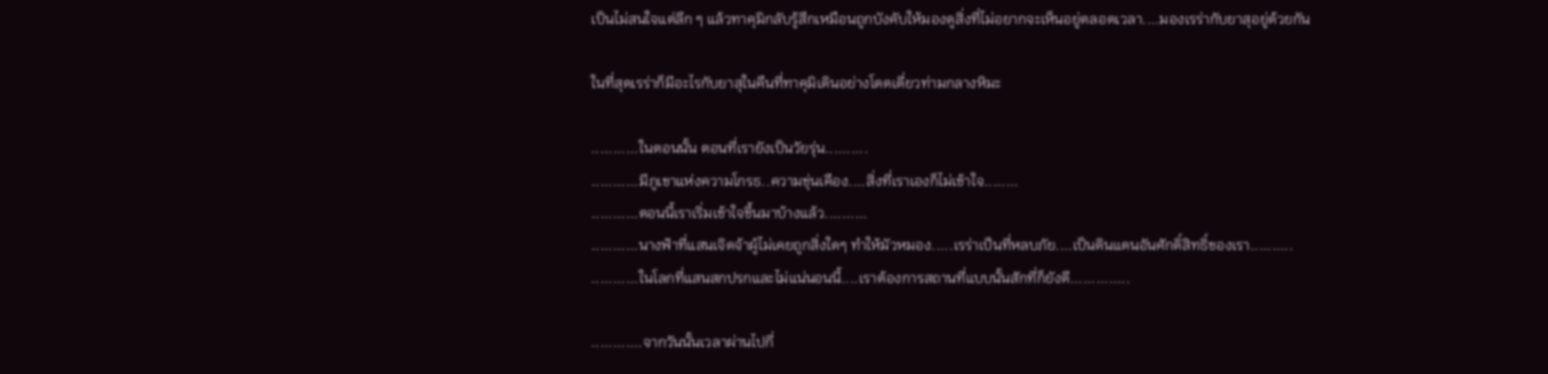เป็นไม่สนใจแต่ลึก ๆ แล้วทาคุมิกลับรู้สึกเหมือนถูกบังคับให้มองดูสิ่งที่ไม่อยากจะเห็นอยู่ตลอดเวลา....มองเรร่ากับยาสุอยู่ด้วยกัน

ในที่สุดเรร่าก็มีอะไรกับยาสุในคืนที่ทาคุมิเดินอย่างโดดเดี่ยวท่ามกลางหิมะ

...........ในตอนนั้น ตอนที่เรายังเป็นวัยรุ่น..........
...........มีภูเขาแห่งความโกรธ..ความขุ่นเคือง....สิ่งที่เราเองก็ไม่เข้าใจ........
...........ตอนนี้เราเริ่มเข้าใจขึ้นมาบ้างแล้ว..........
...........นางฟ้าที่แสนเจิดจ้าผู้ไม่เคยถูกสิ่งใดๆ ทำให้มัวหมอง.....เรร่าเป็นที่หลบภัย....เป็นดินแดนอันศักดิ์สิทธิ์ของเรา..........
...........ในโลกที่แสนสกปรกและไม่แน่นอนนี้....เราต้องการสถานที่แบบนั้นสักที่ก็ยังดี..............

............จากวันนั้นเวลาผ่านไปกี่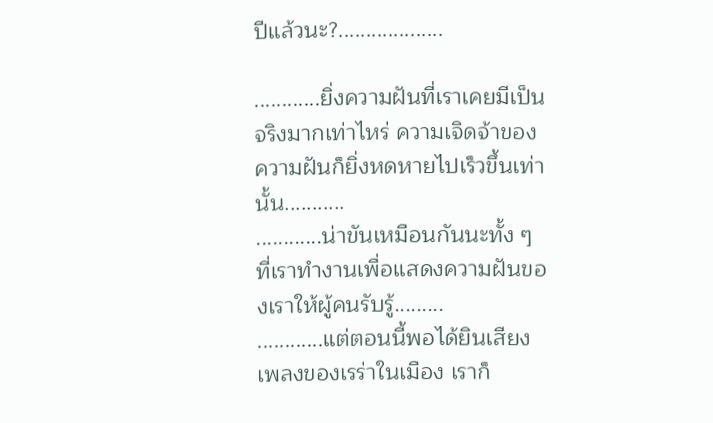ปีแล้วนะ?...................

............ยิ่งความฝันที่เราเคยมีเป็นจริงมากเท่าไหร่ ความเจิดจ้าของความฝันก็ยิ่งหดหายไปเร็วขึ้นเท่านั้น...........
............น่าขันเหมือนกันนะทั้ง ๆ ที่เราทำงานเพื่อแสดงความฝันของเราให้ผู้คนรับรู้.........
............แต่ตอนนี้พอได้ยินเสียงเพลงของเรร่าในเมือง เราก็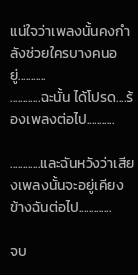แน่ใจว่าเพลงนั้นคงกำลังช่วยใครบางคนอยู่...........
............ฉะนั้น ได้โปรด....ร้องเพลงต่อไป...........

............และฉันหวังว่าเสียงเพลงนั้นจะอยู่เคียงข้างฉันต่อไป.............

จบ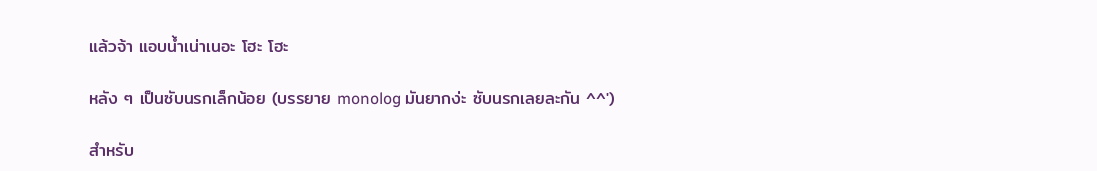แล้วจ้า แอบน้ำเน่าเนอะ โฮะ โฮะ

หลัง ๆ เป็นซับนรกเล็กน้อย (บรรยาย monolog มันยากง่ะ ซับนรกเลยละกัน ^^')

สำหรับ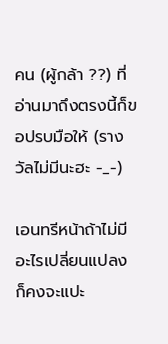คน (ผู้กล้า ??) ที่อ่านมาถึงตรงนี้ก็ขอปรบมือให้ (รางวัลไม่มีนะฮะ -_-)

เอนทรีหน้าถ้าไม่มีอะไรเปลี่ยนแปลง ก็คงจะแปะ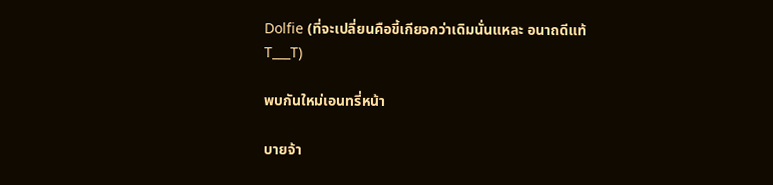Dolfie (ที่จะเปลี่ยนคือขี้เกียจกว่าเดิมนั่นแหละ อนาถดีแท้ T___T)

พบกันใหม่เอนทรี่หน้า

บายจ้า